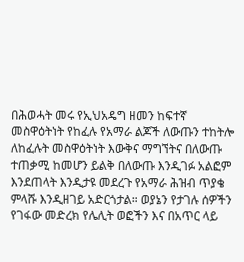በሕወሓት መሩ የኢህአዴግ ዘመን ከፍተኛ መስዋዕትነት የከፈሉ የአማራ ልጆች ለውጡን ተከትሎ ለከፈሉት መስዋዕትነት እውቅና ማግኘትና በለውጡ ተጠቃሚ ከመሆን ይልቅ በለውጡ እንዲገፉ አልፎም እንደጠላት እንዲታዩ መደረጉ የአማራ ሕዝብ ጥያቄ ምላሹ እንዲዘገይ አድርጎታል። ወያኔን የታገሉ ሰዎችን የገፋው መድረክ የሌሊት ወፎችን እና በአጥር ላይ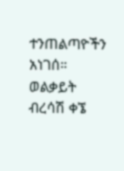ተንጠልጣዮችን አነገሰ። ወልቃይት ብረሳሽ ቀኜ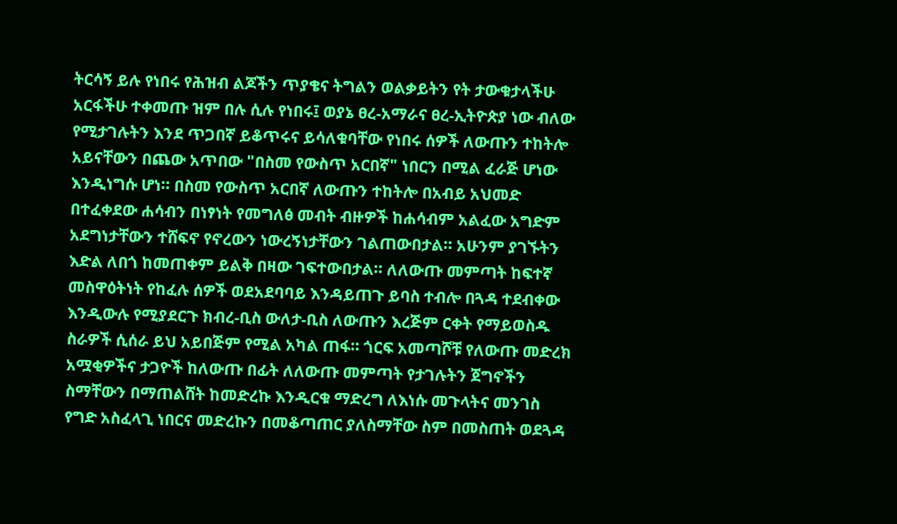ትርሳኝ ይሉ የነበሩ የሕዝብ ልጆችን ጥያቄና ትግልን ወልቃይትን የት ታውቁታላችሁ አርፋችሁ ተቀመጡ ዝም በሉ ሲሉ የነበሩ፤ ወያኔ ፀረ-አማራና ፀረ-ኢትዮጵያ ነው ብለው የሚታገሉትን እንደ ጥጋበኛ ይቆጥሩና ይሳለቁባቸው የነበሩ ሰዎች ለውጡን ተከትሎ አይናቸውን በጨው አጥበው "በስመ የውስጥ አርበኛ" ነበርን በሚል ፈራጅ ሆነው እንዲነግሱ ሆነ። በስመ የውስጥ አርበኛ ለውጡን ተከትሎ በአብይ አህመድ በተፈቀደው ሐሳብን በነፃነት የመግለፅ መብት ብዙዎች ከሐሳብም አልፈው አግድም አደግነታቸውን ተሸፍኖ የኖረውን ነውረኝነታቸውን ገልጠውበታል። አሁንም ያገኙትን እድል ለበጎ ከመጠቀም ይልቅ በዛው ገፍተውበታል። ለለውጡ መምጣት ከፍተኛ መስዋዕትነት የከፈሉ ሰዎች ወደአደባባይ እንዳይጠጉ ይባስ ተብሎ በጓዳ ተደብቀው እንዲውሉ የሚያደርጉ ክብረ-ቢስ ውለታ-ቢስ ለውጡን እረጅም ርቀት የማይወስዱ ስራዎች ሲሰራ ይህ አይበጅም የሚል አካል ጠፋ። ጎርፍ አመጣሾቹ የለውጡ መድረክ አሟቂዎችና ታጋዮች ከለውጡ በፊት ለለውጡ መምጣት የታገሉትን ጀግኖችን ስማቸውን በማጠልሸት ከመድረኩ እንዲርቁ ማድረግ ለእነሱ መጉላትና መንገስ የግድ አስፈላጊ ነበርና መድረኩን በመቆጣጠር ያለስማቸው ስም በመስጠት ወደጓዳ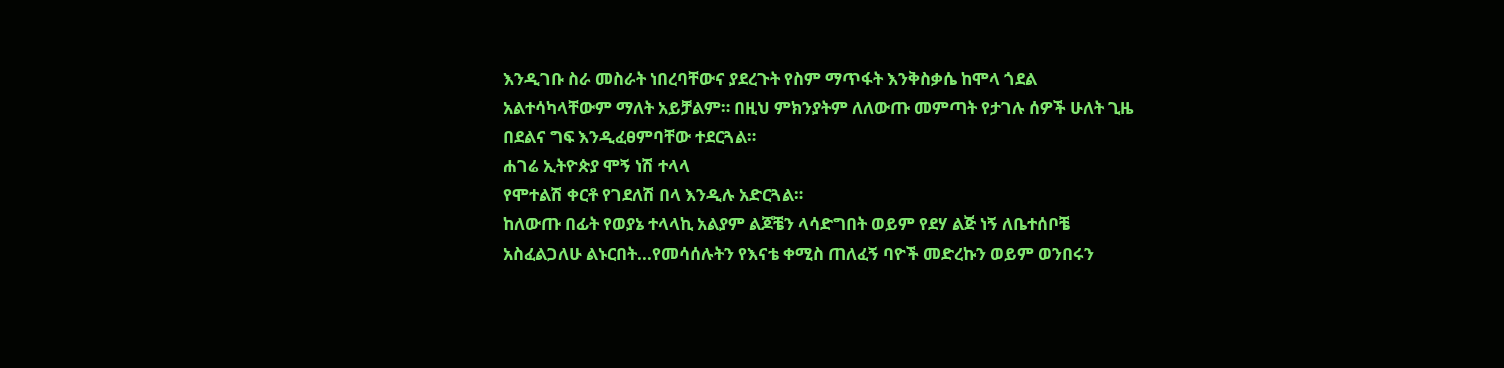እንዲገቡ ስራ መስራት ነበረባቸውና ያደረጉት የስም ማጥፋት እንቅስቃሴ ከሞላ ጎደል አልተሳካላቸውም ማለት አይቻልም። በዚህ ምክንያትም ለለውጡ መምጣት የታገሉ ሰዎች ሁለት ጊዜ በደልና ግፍ እንዲፈፀምባቸው ተደርጓል።
ሐገሬ ኢትዮጵያ ሞኝ ነሽ ተላላ
የሞተልሽ ቀርቶ የገደለሽ በላ እንዲሉ አድርጓል።
ከለውጡ በፊት የወያኔ ተላላኪ አልያም ልጆቼን ላሳድግበት ወይም የደሃ ልጅ ነኝ ለቤተሰቦቼ አስፈልጋለሁ ልኑርበት...የመሳሰሉትን የእናቴ ቀሚስ ጠለፈኝ ባዮች መድረኩን ወይም ወንበሩን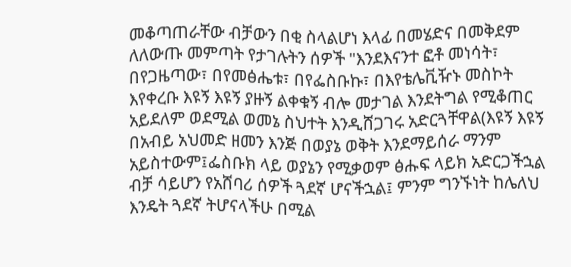መቆጣጠራቸው ብቻውን በቂ ስላልሆነ እላፊ በመሄድና በመቅደም ለለውጡ መምጣት የታገሉትን ሰዎች "እንደእናንተ ፎቶ መነሳት፣ በየጋዜጣው፣ በየመፅሔቱ፣ በየፌስቡኩ፣ በእየቴሌቪዥኑ መስኮት እየቀረቡ እዩኝ እዩኝ ያዙኝ ልቀቁኝ ብሎ መታገል እንደትግል የሚቆጠር አይደለም ወደሚል ወመኔ ስህተት እንዲሸጋገሩ አድርጓቸዋል(እዩኝ እዩኝ በአብይ አህመድ ዘመን እንጅ በወያኔ ወቅት እንደማይሰራ ማንም አይስተውም፤ፌስቡክ ላይ ወያኔን የሚቃወም ፅሑፍ ላይክ አድርጋችኋል ብቻ ሳይሆን የአሸባሪ ሰዎች ጓደኛ ሆናችኋል፤ ምንም ግንኙነት ከሌለህ እንዴት ጓደኛ ትሆናላችሁ በሚል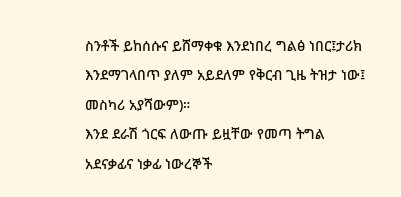ስንቶች ይከሰሱና ይሸማቀቁ እንደነበረ ግልፅ ነበር፤ታሪክ እንደማገላበጥ ያለም አይደለም የቅርብ ጊዜ ትዝታ ነው፤ መስካሪ አያሻውም)።
እንደ ደራሽ ጎርፍ ለውጡ ይዟቸው የመጣ ትግል አደናቃፊና ነቃፊ ነውረኞች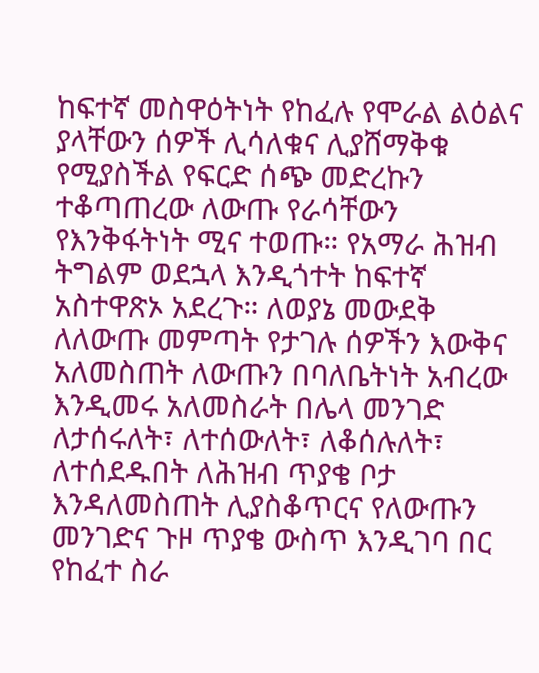ከፍተኛ መስዋዕትነት የከፈሉ የሞራል ልዕልና ያላቸውን ሰዎች ሊሳለቁና ሊያሸማቅቁ የሚያስችል የፍርድ ሰጭ መድረኩን ተቆጣጠረው ለውጡ የራሳቸውን የእንቅፋትነት ሚና ተወጡ። የአማራ ሕዝብ ትግልም ወደኋላ እንዲጎተት ከፍተኛ አስተዋጽኦ አደረጉ። ለወያኔ መውደቅ ለለውጡ መምጣት የታገሉ ሰዎችን እውቅና አለመስጠት ለውጡን በባለቤትነት አብረው እንዲመሩ አለመስራት በሌላ መንገድ ለታሰሩለት፣ ለተሰውለት፣ ለቆሰሉለት፣ ለተሰደዱበት ለሕዝብ ጥያቄ ቦታ እንዳለመስጠት ሊያስቆጥርና የለውጡን መንገድና ጉዞ ጥያቄ ውስጥ እንዲገባ በር የከፈተ ስራ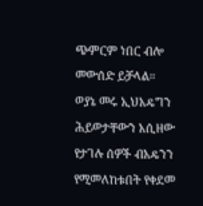ጭምርም ነበር ብሎ መውሰድ ይቻላል።
ወያኔ መሩ ኢህአዴግን ሕይወታቸውን አሲዘው የታገሉ ሰዎች ብአዴንን የሚመለከቱበት የቀደመ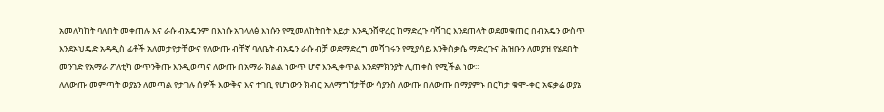አመለካከት ባለበት መቀጠሉ እና ራሱ ብአዴንም በእነሱ አገላለፅ እነሱን የሚመለከትበት እይታ እንዲንሸዋረር ከማድረጉ ባሻገር እንደጠላት ወደመቁጠር በብአዴን ውስጥ እንደኦህዴድ አዳዲስ ፊቶች አለመታየታቸውና የለውጡ ብቸኛ ባለቤት ብአዴን ራሱ ብቻ ወደማድረግ መሻገሩን የሚያሳይ እንቅስቃሴ ማድረጉና ሕዝቡን ለመያዝ የሄደበት መንገድ የአማራ ፖለቲካ ውጥንቅጡ እንዲወጣና ለውጡ በአማራ ክልል ነውጥ ሆኖ እንዲቀጥል እንደምክንያት ሊጠቀስ የሚችል ነው።
ለለውጡ መምጣት ወያኔን ለመጣል የታገሉ ሰዎች እውቅና እና ተገቢ የሆነውን ክብር አለማግኘታቸው ሳያንስ ለውጡ በለውጡ በማያምኑ በርካታ ቁሞ-ቀር አፍቃሬ ወያኔ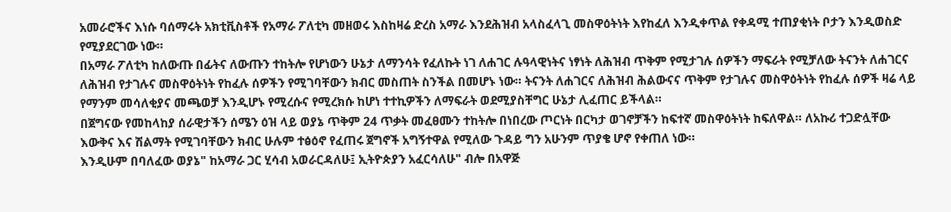አመራሮችና እነሱ ባሰማሩት አክቲቪስቶች የአማራ ፖለቲካ መዘወሩ እስከዛሬ ድረስ አማራ እንደሕዝብ አላስፈላጊ መስዋዕትነት እየከፈለ እንዲቀጥል የቀዳሚ ተጠያቂነት ቦታን እንዲወስድ የሚያደርገው ነው።
በአማራ ፖለቲካ ከለውጡ በፊትና ለውጡን ተከትሎ የሆነውን ሁኔታ ለማንሳት የፈለኩት ነገ ለሐገር ሉዓላዊነትና ነፃነት ለሕዝብ ጥቅም የሚታገሉ ሰዎችን ማፍራት የሚቻለው ትናንት ለሐገርና ለሕዝብ የታገሉና መስዋዕትነት የከፈሉ ሰዎችን የሚገባቸውን ክብር መስጠት ስንችል በመሆኑ ነው። ትናንት ለሐገርና ለሕዝብ ሕልውናና ጥቅም የታገሉና መስዋዕትነት የከፈሉ ሰዎች ዛሬ ላይ የማንም መሳለቂያና መጫወቻ እንዲሆኑ የሚረሱና የሚረክሱ ከሆነ ተተኪዎችን ለማፍራት ወደሚያስቸግር ሁኔታ ሊፈጠር ይችላል።
በጀግናው የመከላከያ ሰራዊታችን ሰሜን ዕዝ ላይ ወያኔ ጥቅም 24 ጥቃት መፈፀሙን ተከትሎ በነበረው ጦርነት በርካታ ወገኖቻችን ከፍተኛ መስዋዕትነት ከፍለዋል። ለአኩሪ ተጋድሏቸው እውቅና እና ሽልማት የሚገባቸውን ክብር ሁሉም ተፅዕኖ የፈጠሩ ጀግኖች አግኝተዋል የሚለው ጉዳይ ግን አሁንም ጥያቄ ሆኖ የቀጠለ ነው።
እንዲሁም በባለፈው ወያኔ" ከአማራ ጋር ሂሳብ አወራርዳለሁ፤ ኢትዮጵያን አፈርሳለሁ" ብሎ በአዋጅ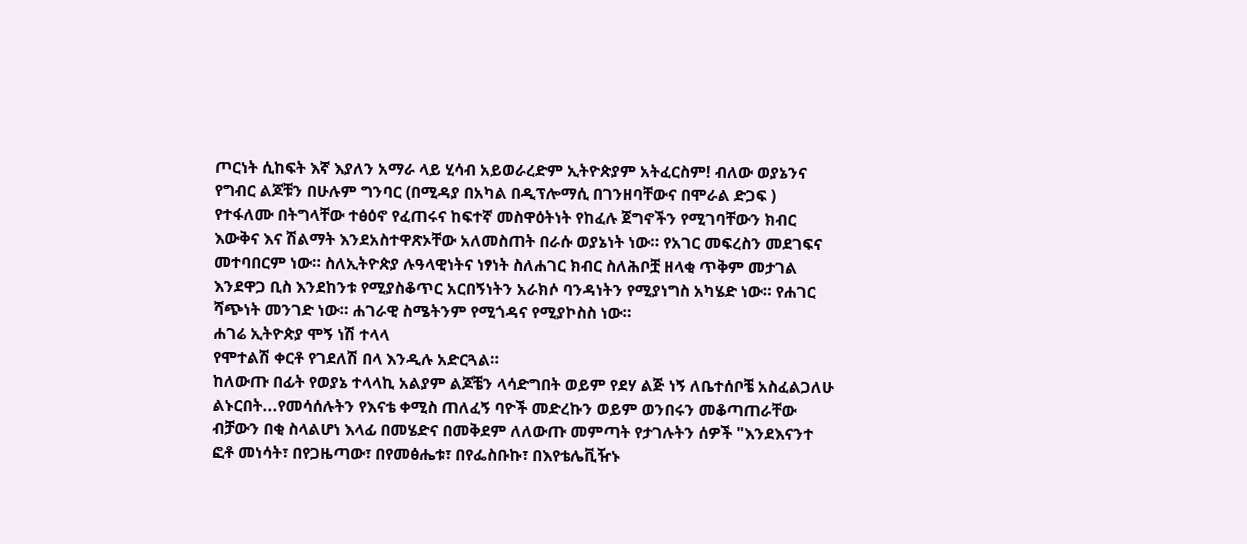ጦርነት ሲከፍት እኛ እያለን አማራ ላይ ሂሳብ አይወራረድም ኢትዮጵያም አትፈርስም! ብለው ወያኔንና የግብር ልጆቹን በሁሉም ግንባር (በሚዳያ በአካል በዲፕሎማሲ በገንዘባቸውና በሞራል ድጋፍ ) የተፋለሙ በትግላቸው ተፅዕኖ የፈጠሩና ከፍተኛ መስዋዕትነት የከፈሉ ጀግኖችን የሚገባቸውን ክብር እውቅና እና ሽልማት እንደአስተዋጽኦቸው አለመስጠት በራሱ ወያኔነት ነው። የአገር መፍረስን መደገፍና መተባበርም ነው። ስለኢትዮጵያ ሉዓላዊነትና ነፃነት ስለሐገር ክብር ስለሕቦቿ ዘላቂ ጥቅም መታገል እንደዋጋ ቢስ እንደከንቱ የሚያስቆጥር አርበኝነትን አራክሶ ባንዳነትን የሚያነግስ አካሄድ ነው። የሐገር ሻጭነት መንገድ ነው። ሐገራዊ ስሜትንም የሚጎዳና የሚያኮስስ ነው።
ሐገሬ ኢትዮጵያ ሞኝ ነሽ ተላላ
የሞተልሽ ቀርቶ የገደለሽ በላ እንዲሉ አድርጓል።
ከለውጡ በፊት የወያኔ ተላላኪ አልያም ልጆቼን ላሳድግበት ወይም የደሃ ልጅ ነኝ ለቤተሰቦቼ አስፈልጋለሁ ልኑርበት...የመሳሰሉትን የእናቴ ቀሚስ ጠለፈኝ ባዮች መድረኩን ወይም ወንበሩን መቆጣጠራቸው ብቻውን በቂ ስላልሆነ እላፊ በመሄድና በመቅደም ለለውጡ መምጣት የታገሉትን ሰዎች "እንደእናንተ ፎቶ መነሳት፣ በየጋዜጣው፣ በየመፅሔቱ፣ በየፌስቡኩ፣ በእየቴሌቪዥኑ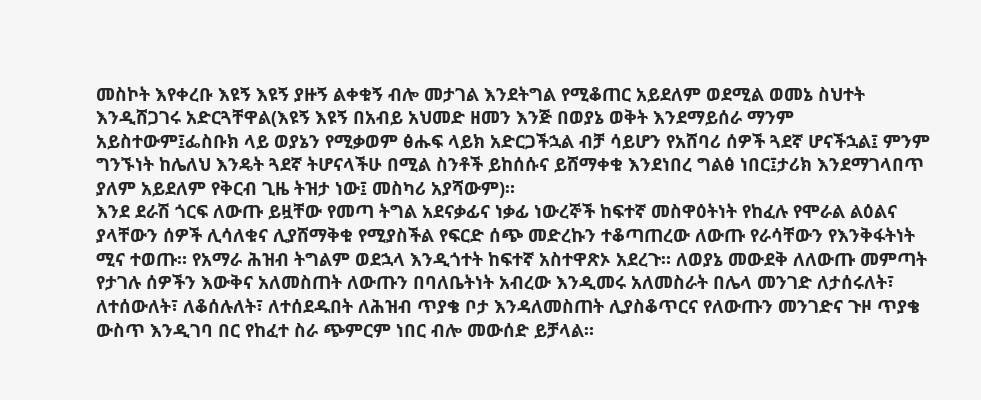መስኮት እየቀረቡ እዩኝ እዩኝ ያዙኝ ልቀቁኝ ብሎ መታገል እንደትግል የሚቆጠር አይደለም ወደሚል ወመኔ ስህተት እንዲሸጋገሩ አድርጓቸዋል(እዩኝ እዩኝ በአብይ አህመድ ዘመን እንጅ በወያኔ ወቅት እንደማይሰራ ማንም አይስተውም፤ፌስቡክ ላይ ወያኔን የሚቃወም ፅሑፍ ላይክ አድርጋችኋል ብቻ ሳይሆን የአሸባሪ ሰዎች ጓደኛ ሆናችኋል፤ ምንም ግንኙነት ከሌለህ እንዴት ጓደኛ ትሆናላችሁ በሚል ስንቶች ይከሰሱና ይሸማቀቁ እንደነበረ ግልፅ ነበር፤ታሪክ እንደማገላበጥ ያለም አይደለም የቅርብ ጊዜ ትዝታ ነው፤ መስካሪ አያሻውም)።
እንደ ደራሽ ጎርፍ ለውጡ ይዟቸው የመጣ ትግል አደናቃፊና ነቃፊ ነውረኞች ከፍተኛ መስዋዕትነት የከፈሉ የሞራል ልዕልና ያላቸውን ሰዎች ሊሳለቁና ሊያሸማቅቁ የሚያስችል የፍርድ ሰጭ መድረኩን ተቆጣጠረው ለውጡ የራሳቸውን የእንቅፋትነት ሚና ተወጡ። የአማራ ሕዝብ ትግልም ወደኋላ እንዲጎተት ከፍተኛ አስተዋጽኦ አደረጉ። ለወያኔ መውደቅ ለለውጡ መምጣት የታገሉ ሰዎችን እውቅና አለመስጠት ለውጡን በባለቤትነት አብረው እንዲመሩ አለመስራት በሌላ መንገድ ለታሰሩለት፣ ለተሰውለት፣ ለቆሰሉለት፣ ለተሰደዱበት ለሕዝብ ጥያቄ ቦታ እንዳለመስጠት ሊያስቆጥርና የለውጡን መንገድና ጉዞ ጥያቄ ውስጥ እንዲገባ በር የከፈተ ስራ ጭምርም ነበር ብሎ መውሰድ ይቻላል።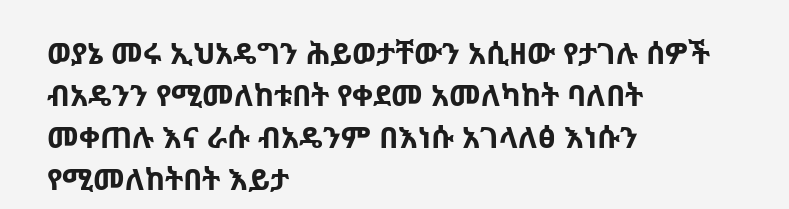ወያኔ መሩ ኢህአዴግን ሕይወታቸውን አሲዘው የታገሉ ሰዎች ብአዴንን የሚመለከቱበት የቀደመ አመለካከት ባለበት መቀጠሉ እና ራሱ ብአዴንም በእነሱ አገላለፅ እነሱን የሚመለከትበት እይታ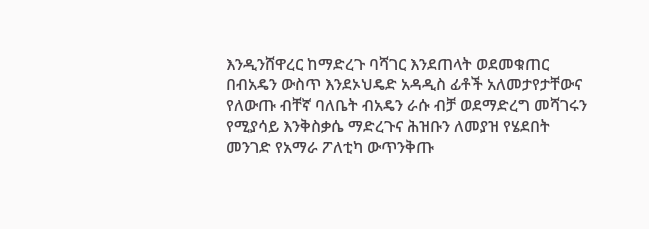እንዲንሸዋረር ከማድረጉ ባሻገር እንደጠላት ወደመቁጠር በብአዴን ውስጥ እንደኦህዴድ አዳዲስ ፊቶች አለመታየታቸውና የለውጡ ብቸኛ ባለቤት ብአዴን ራሱ ብቻ ወደማድረግ መሻገሩን የሚያሳይ እንቅስቃሴ ማድረጉና ሕዝቡን ለመያዝ የሄደበት መንገድ የአማራ ፖለቲካ ውጥንቅጡ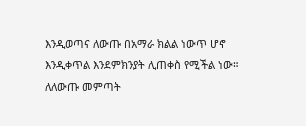እንዲወጣና ለውጡ በአማራ ክልል ነውጥ ሆኖ እንዲቀጥል እንደምክንያት ሊጠቀስ የሚችል ነው።
ለለውጡ መምጣት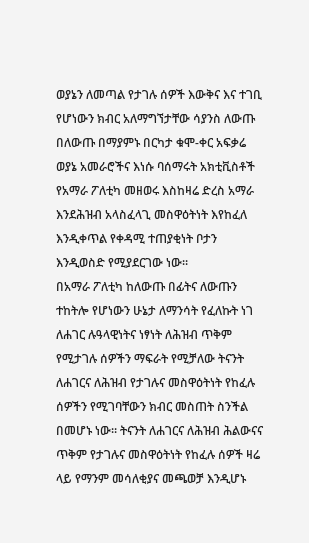ወያኔን ለመጣል የታገሉ ሰዎች እውቅና እና ተገቢ የሆነውን ክብር አለማግኘታቸው ሳያንስ ለውጡ በለውጡ በማያምኑ በርካታ ቁሞ-ቀር አፍቃሬ ወያኔ አመራሮችና እነሱ ባሰማሩት አክቲቪስቶች የአማራ ፖለቲካ መዘወሩ እስከዛሬ ድረስ አማራ እንደሕዝብ አላስፈላጊ መስዋዕትነት እየከፈለ እንዲቀጥል የቀዳሚ ተጠያቂነት ቦታን እንዲወስድ የሚያደርገው ነው።
በአማራ ፖለቲካ ከለውጡ በፊትና ለውጡን ተከትሎ የሆነውን ሁኔታ ለማንሳት የፈለኩት ነገ ለሐገር ሉዓላዊነትና ነፃነት ለሕዝብ ጥቅም የሚታገሉ ሰዎችን ማፍራት የሚቻለው ትናንት ለሐገርና ለሕዝብ የታገሉና መስዋዕትነት የከፈሉ ሰዎችን የሚገባቸውን ክብር መስጠት ስንችል በመሆኑ ነው። ትናንት ለሐገርና ለሕዝብ ሕልውናና ጥቅም የታገሉና መስዋዕትነት የከፈሉ ሰዎች ዛሬ ላይ የማንም መሳለቂያና መጫወቻ እንዲሆኑ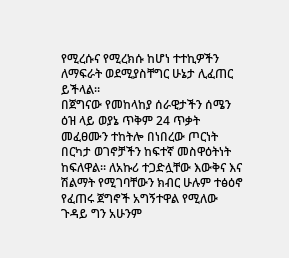የሚረሱና የሚረክሱ ከሆነ ተተኪዎችን ለማፍራት ወደሚያስቸግር ሁኔታ ሊፈጠር ይችላል።
በጀግናው የመከላከያ ሰራዊታችን ሰሜን ዕዝ ላይ ወያኔ ጥቅም 24 ጥቃት መፈፀሙን ተከትሎ በነበረው ጦርነት በርካታ ወገኖቻችን ከፍተኛ መስዋዕትነት ከፍለዋል። ለአኩሪ ተጋድሏቸው እውቅና እና ሽልማት የሚገባቸውን ክብር ሁሉም ተፅዕኖ የፈጠሩ ጀግኖች አግኝተዋል የሚለው ጉዳይ ግን አሁንም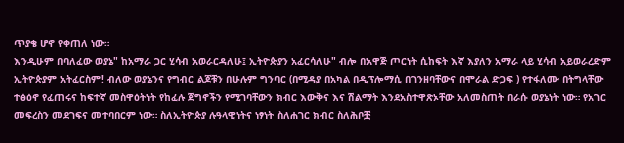ጥያቄ ሆኖ የቀጠለ ነው።
እንዲሁም በባለፈው ወያኔ" ከአማራ ጋር ሂሳብ አወራርዳለሁ፤ ኢትዮጵያን አፈርሳለሁ" ብሎ በአዋጅ ጦርነት ሲከፍት እኛ እያለን አማራ ላይ ሂሳብ አይወራረድም ኢትዮጵያም አትፈርስም! ብለው ወያኔንና የግብር ልጆቹን በሁሉም ግንባር (በሚዳያ በአካል በዲፕሎማሲ በገንዘባቸውና በሞራል ድጋፍ ) የተፋለሙ በትግላቸው ተፅዕኖ የፈጠሩና ከፍተኛ መስዋዕትነት የከፈሉ ጀግኖችን የሚገባቸውን ክብር እውቅና እና ሽልማት እንደአስተዋጽኦቸው አለመስጠት በራሱ ወያኔነት ነው። የአገር መፍረስን መደገፍና መተባበርም ነው። ስለኢትዮጵያ ሉዓላዊነትና ነፃነት ስለሐገር ክብር ስለሕቦቿ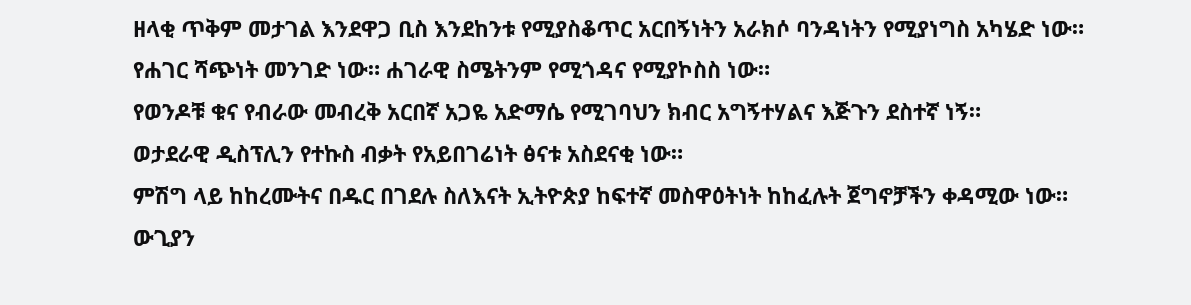ዘላቂ ጥቅም መታገል እንደዋጋ ቢስ እንደከንቱ የሚያስቆጥር አርበኝነትን አራክሶ ባንዳነትን የሚያነግስ አካሄድ ነው። የሐገር ሻጭነት መንገድ ነው። ሐገራዊ ስሜትንም የሚጎዳና የሚያኮስስ ነው።
የወንዶቹ ቁና የብራው መብረቅ አርበኛ አጋዬ አድማሴ የሚገባህን ክብር አግኝተሃልና እጅጉን ደስተኛ ነኝ።
ወታደራዊ ዲስፕሊን የተኩስ ብቃት የአይበገሬነት ፅናቱ አስደናቂ ነው።
ምሽግ ላይ ከከረሙትና በዱር በገደሉ ስለእናት ኢትዮጵያ ከፍተኛ መስዋዕትነት ከከፈሉት ጀግኖቻችን ቀዳሚው ነው።
ውጊያን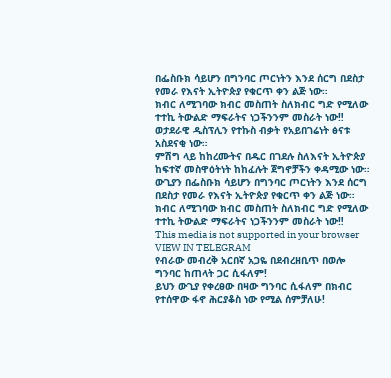በፌስቡክ ሳይሆን በግንባር ጦርነትን እንደ ሰርግ በደስታ የመራ የእናት ኢትዮጵያ የቁርጥ ቀን ልጅ ነው።
ክብር ለሚገባው ክብር መስጠት ስለክብር ግድ የሚለው ተተኪ ትውልድ ማፍራትና ነጋችንንም መስራት ነው‼
ወታደራዊ ዲስፕሊን የተኩስ ብቃት የአይበገሬነት ፅናቱ አስደናቂ ነው።
ምሽግ ላይ ከከረሙትና በዱር በገደሉ ስለእናት ኢትዮጵያ ከፍተኛ መስዋዕትነት ከከፈሉት ጀግኖቻችን ቀዳሚው ነው።
ውጊያን በፌስቡክ ሳይሆን በግንባር ጦርነትን እንደ ሰርግ በደስታ የመራ የእናት ኢትዮጵያ የቁርጥ ቀን ልጅ ነው።
ክብር ለሚገባው ክብር መስጠት ስለክብር ግድ የሚለው ተተኪ ትውልድ ማፍራትና ነጋችንንም መስራት ነው‼
This media is not supported in your browser
VIEW IN TELEGRAM
የብራው መብረቅ አርበኛ አጋዬ በደብረዘቢጥ በወሎ ግንባር ከጠላት ጋር ሲፋለም!
ይህን ውጊያ የቀረፀው በዛው ግንባር ሲፋለም በክብር የተሰዋው ፋኖ ሕርያቆስ ነው የሚል ሰምቻለሁ!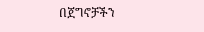በጀግኖቻችን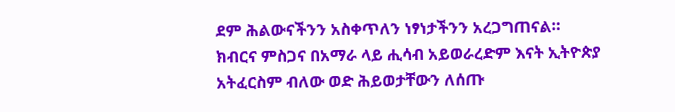ደም ሕልውናችንን አስቀጥለን ነፃነታችንን አረጋግጠናል።
ክብርና ምስጋና በአማራ ላይ ሒሳብ አይወራረድም እናት ኢትዮጵያ አትፈርስም ብለው ወድ ሕይወታቸውን ለሰጡ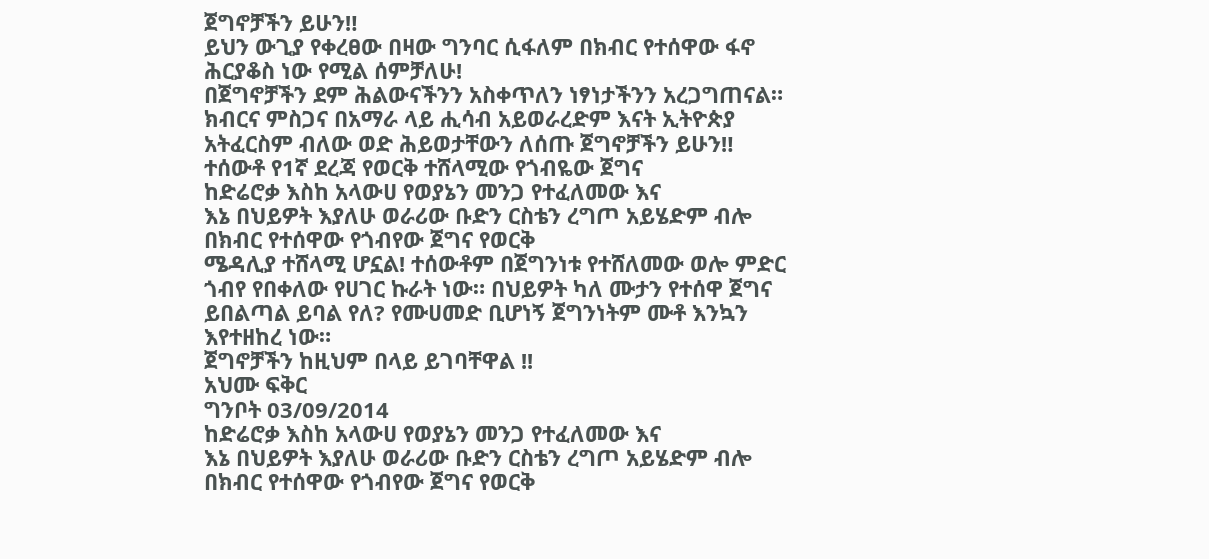ጀግኖቻችን ይሁን‼
ይህን ውጊያ የቀረፀው በዛው ግንባር ሲፋለም በክብር የተሰዋው ፋኖ ሕርያቆስ ነው የሚል ሰምቻለሁ!
በጀግኖቻችን ደም ሕልውናችንን አስቀጥለን ነፃነታችንን አረጋግጠናል።
ክብርና ምስጋና በአማራ ላይ ሒሳብ አይወራረድም እናት ኢትዮጵያ አትፈርስም ብለው ወድ ሕይወታቸውን ለሰጡ ጀግኖቻችን ይሁን‼
ተሰውቶ የ1ኛ ደረጃ የወርቅ ተሸላሚው የጎብዬው ጀግና
ከድሬሮቃ እስከ አላውሀ የወያኔን መንጋ የተፈለመው እና
እኔ በህይዎት እያለሁ ወራሪው ቡድን ርስቴን ረግጦ አይሄድም ብሎ በክብር የተሰዋው የጎብየው ጀግና የወርቅ
ሜዳሊያ ተሸላሚ ሆኗል! ተሰውቶም በጀግንነቱ የተሸለመው ወሎ ምድር ጎብየ የበቀለው የሀገር ኩራት ነው። በህይዎት ካለ ሙታን የተሰዋ ጀግና ይበልጣል ይባል የለ? የሙሀመድ ቢሆነኝ ጀግንነትም ሙቶ እንኳን እየተዘከረ ነው።
ጀግኖቻችን ከዚህም በላይ ይገባቸዋል !!
አህሙ ፍቅር
ግንቦት 03/09/2014
ከድሬሮቃ እስከ አላውሀ የወያኔን መንጋ የተፈለመው እና
እኔ በህይዎት እያለሁ ወራሪው ቡድን ርስቴን ረግጦ አይሄድም ብሎ በክብር የተሰዋው የጎብየው ጀግና የወርቅ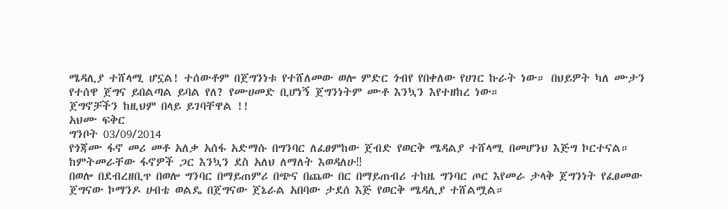ሜዳሊያ ተሸላሚ ሆኗል! ተሰውቶም በጀግንነቱ የተሸለመው ወሎ ምድር ጎብየ የበቀለው የሀገር ኩራት ነው። በህይዎት ካለ ሙታን የተሰዋ ጀግና ይበልጣል ይባል የለ? የሙሀመድ ቢሆነኝ ጀግንነትም ሙቶ እንኳን እየተዘከረ ነው።
ጀግኖቻችን ከዚህም በላይ ይገባቸዋል !!
አህሙ ፍቅር
ግንቦት 03/09/2014
የጎጃሙ ፋኖ መሪ መቶ አለቃ አሰፋ አድማሱ በግንባር ለፈፀምከው ጀብድ የወርቅ ሜዳልያ ተሸላሚ በመሆንህ እጅግ ኮርተናል። ከምትመራቸው ፋኖዎች ጋር እንኳን ደስ አለህ ለማለት እወዳለሁ‼
በወሎ በደብረዘቢጥ በወሎ ግንባር በማይጠምሪ በጭና በጨው በር በማይጠብሪ ተከዜ ግንባር ጦር እየመራ ታላቅ ጀግንነት የፈፀመው ጀግናው ኮማንዶ ሀብቴ ወልዴ በጀግናው ጀኔራል አበባው ታደሰ እጅ የወርቅ ሜዳሊያ ተሸልሟል።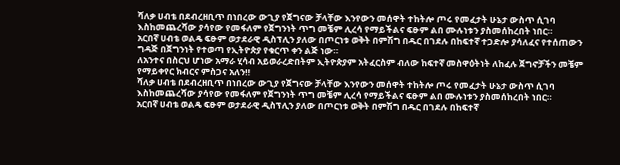ሻለቃ ሀብቴ በደብረዘቢጥ በነበረው ውጊያ የጀግናው ቻላቸው እንየውን መሰዋት ተከትሎ ጦሩ የመፈታት ሁኔታ ውስጥ ሲገባ እስከመጨረሻው ያሳየው የመፋለም የጀግንነት ጥግ መቼም ሊረሳ የማይችልና ፍፁም ልበ ሙሉነቱን ያስመሰከረበት ነበር።
አርበኛ ሀብቴ ወልዴ ፍፁም ወታደራዊ ዲስፕሊን ያለው በጦርነቱ ወቅት በምሽግ በዱር በገደሉ በከፍተኛ ተጋድሎ ያሳለፈና የተሰጠውን ግዳጅ በጀግንነት የተወጣ የኢትዮጵያ የቁርጥ ቀን ልጅ ነው።
ለአንተና በስርህ ሆነው አማራ ሂሳብ አይወራረድበትም ኢትዮጵያም አትፈርስም ብለው ከፍተኛ መስዋዕትነት ለከፈሉ ጀግኖቻችን መቼም የማይቀየር ክብርና ምስጋና አለን‼
ሻለቃ ሀብቴ በደብረዘቢጥ በነበረው ውጊያ የጀግናው ቻላቸው እንየውን መሰዋት ተከትሎ ጦሩ የመፈታት ሁኔታ ውስጥ ሲገባ እስከመጨረሻው ያሳየው የመፋለም የጀግንነት ጥግ መቼም ሊረሳ የማይችልና ፍፁም ልበ ሙሉነቱን ያስመሰከረበት ነበር።
አርበኛ ሀብቴ ወልዴ ፍፁም ወታደራዊ ዲስፕሊን ያለው በጦርነቱ ወቅት በምሽግ በዱር በገደሉ በከፍተኛ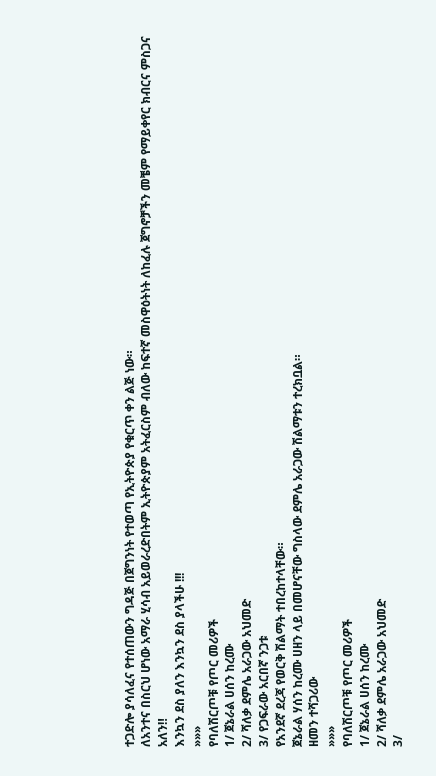ተጋድሎ ያሳለፈና የተሰጠውን ግዳጅ በጀግንነት የተወጣ የኢትዮጵያ የቁርጥ ቀን ልጅ ነው።
ለአንተና በስርህ ሆነው አማራ ሂሳብ አይወራረድበትም ኢትዮጵያም አትፈርስም ብለው ከፍተኛ መስዋዕትነት ለከፈሉ ጀግኖቻችን መቼም የማይቀየር ክብርና ምስጋና አለን‼
እንኳን ደስ ያለን እንኳን ደስ ያላችሁ !!!
»»»
የባለሽርጦቹ የጦር መሪዎች
1/ ጀኔራል ሀሰን ከረሙ
2/ ሻለቃ ደምሌ አራጋው አህመድ
3/ የጋፍራው አርበኛ ንጋቱ
የአንደኛ ደረጃ የወርቅ ሽልማት ተበረከተላቸው።
ጀኔራል ሃሰን ከረሙ ሀዘን ላይ በመሆናቸው ግስላው ደምሌ አራጋው ሽልማቱን ተረክቧል።
ዘመን ተሻጋሪው
»»»
የባለሽርጦቹ የጦር መሪዎች
1/ ጀኔራል ሀሰን ከረሙ
2/ ሻለቃ ደምሌ አራጋው አህመድ
3/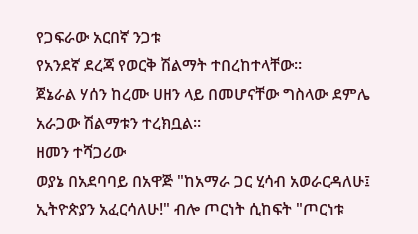የጋፍራው አርበኛ ንጋቱ
የአንደኛ ደረጃ የወርቅ ሽልማት ተበረከተላቸው።
ጀኔራል ሃሰን ከረሙ ሀዘን ላይ በመሆናቸው ግስላው ደምሌ አራጋው ሽልማቱን ተረክቧል።
ዘመን ተሻጋሪው
ወያኔ በአደባባይ በአዋጅ "ከአማራ ጋር ሂሳብ አወራርዳለሁ፤ ኢትዮጵያን አፈርሳለሁ!" ብሎ ጦርነት ሲከፍት "ጦርነቱ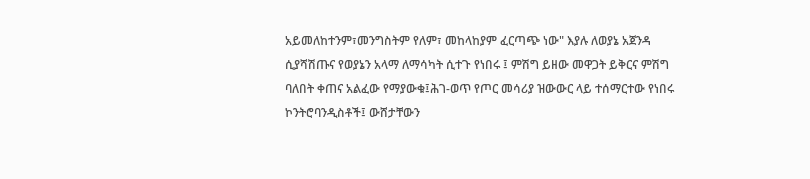አይመለከተንም፣መንግስትም የለም፣ መከላከያም ፈርጣጭ ነው" እያሉ ለወያኔ አጀንዳ ሲያሻሽጡና የወያኔን አላማ ለማሳካት ሲተጉ የነበሩ ፤ ምሽግ ይዘው መዋጋት ይቅርና ምሽግ ባለበት ቀጠና አልፈው የማያውቁ፤ሕገ-ወጥ የጦር መሳሪያ ዝውውር ላይ ተሰማርተው የነበሩ ኮንትሮባንዲስቶች፤ ውሸታቸውን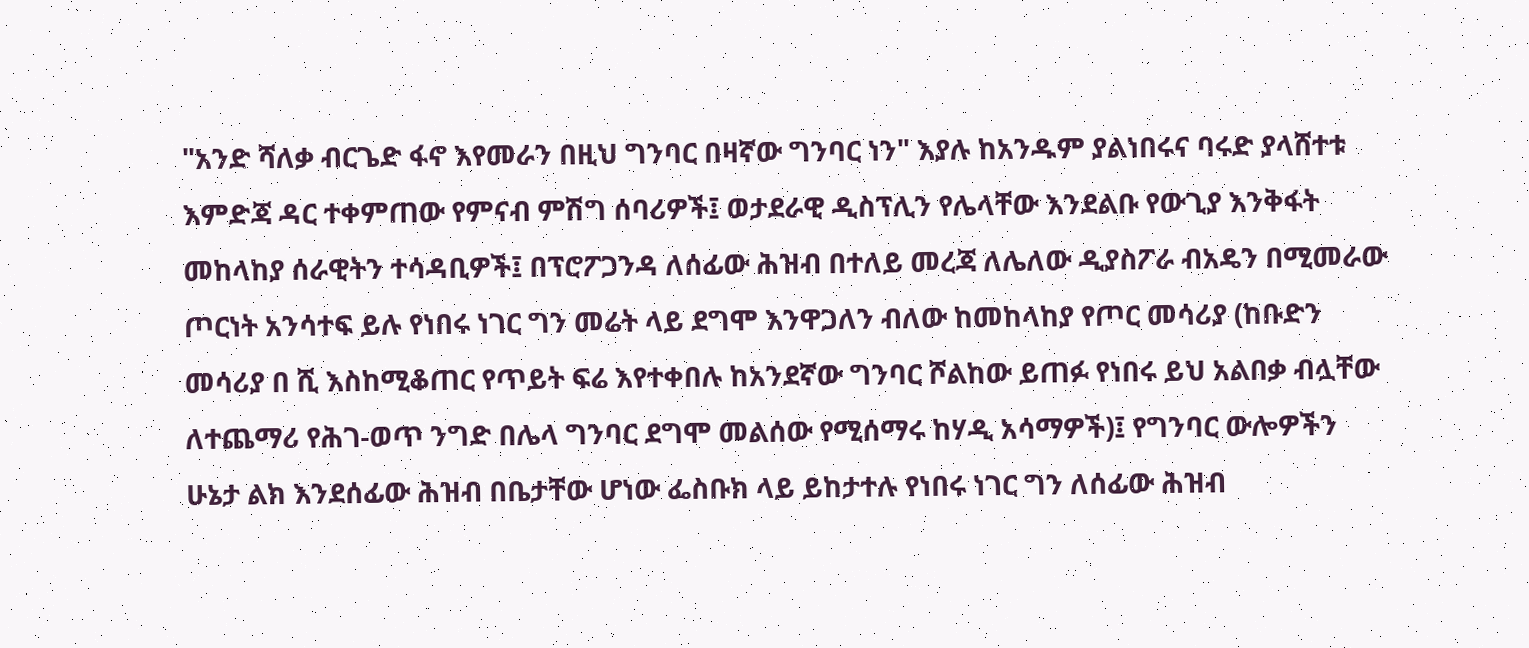"አንድ ሻለቃ ብርጌድ ፋኖ እየመራን በዚህ ግንባር በዛኛው ግንባር ነን" እያሉ ከአንዱም ያልነበሩና ባሩድ ያላሸተቱ እምድጃ ዳር ተቀምጠው የምናብ ምሽግ ሰባሪዎች፤ ወታደራዊ ዲስፕሊን የሌላቸው እንደልቡ የውጊያ እንቅፋት መከላከያ ሰራዊትን ተሳዳቢዎች፤ በፕሮፖጋንዳ ለሰፊው ሕዝብ በተለይ መረጃ ለሌለው ዲያስፖራ ብአዴን በሚመራው ጦርነት አንሳተፍ ይሉ የነበሩ ነገር ግን መሬት ላይ ደግሞ እንዋጋለን ብለው ከመከላከያ የጦር መሳሪያ (ከቡድን መሳሪያ በ ሺ እስከሚቆጠር የጥይት ፍሬ እየተቀበሉ ከአንደኛው ግንባር ሾልከው ይጠፉ የነበሩ ይህ አልበቃ ብሏቸው ለተጨማሪ የሕገ-ወጥ ንግድ በሌላ ግንባር ደግሞ መልሰው የሚሰማሩ ከሃዲ አሳማዎች)፤ የግንባር ውሎዎችን ሁኔታ ልክ እንደሰፊው ሕዝብ በቤታቸው ሆነው ፌስቡክ ላይ ይከታተሉ የነበሩ ነገር ግን ለሰፊው ሕዝብ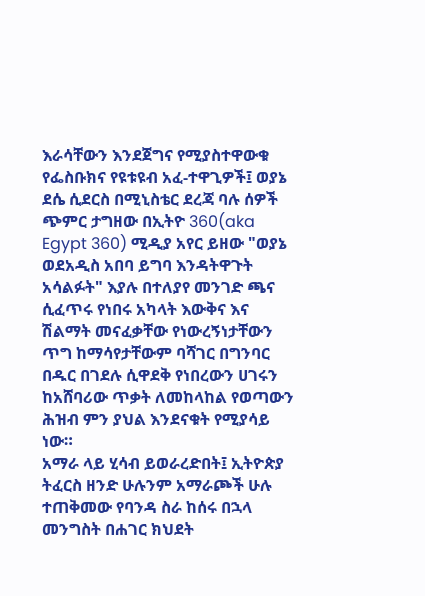እራሳቸውን እንደጀግና የሚያስተዋውቁ የፌስቡክና የዩቱዩብ አፈ-ተዋጊዎች፤ ወያኔ ደሴ ሲደርስ በሚኒስቴር ደረጃ ባሉ ሰዎች ጭምር ታግዘው በኢትዮ 360(aka Egypt 360) ሚዲያ አየር ይዘው "ወያኔ ወደአዲስ አበባ ይግባ እንዳትዋጉት አሳልፉት" እያሉ በተለያየ መንገድ ጫና ሲፈጥሩ የነበሩ አካላት እውቅና እና ሽልማት መናፈቃቸው የነውረኝነታቸውን ጥግ ከማሳየታቸውም ባሻገር በግንባር በዱር በገደሉ ሲዋደቅ የነበረውን ሀገሩን ከአሸባሪው ጥቃት ለመከላከል የወጣውን ሕዝብ ምን ያህል እንደናቁት የሚያሳይ ነው።
አማራ ላይ ሂሳብ ይወራረድበት፤ ኢትዮጵያ ትፈርስ ዘንድ ሁሉንም አማራጮች ሁሉ ተጠቅመው የባንዳ ስራ ከሰሩ በኋላ መንግስት በሐገር ክህደት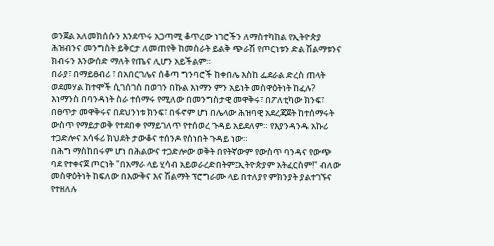ወንጀል አለመክሰሱን እንደጥሩ አጋጣሚ ቆጥረው ነገሮችን ለማስተካከል የኢትዮጵያ ሕዝብንና መንግስት ይቅርታ ለመጠየቅ ከመስራት ይልቅ ጭራሽ የጦርነቱን ድል ሽልማቱንና ክብሩን እንውሰድ ማለት የጤና ሊሆን አይችልም።
በራያ፣ በማይፀብሪ ፣ በአበርገሌና ሰቆጣ ግንባሮች ከቀበሌ እስከ ፌደራል ድረስ ጠላት ወደመሃል ከተሞች ሲገሰገስ በወገን በኩል እነማን ምን አይነት መስዋዕትነት ከፈሉ? እነማንስ በባንዳነት ስራ ተሰማሩ የሚለው በመንግስታዊ መዋቅሩ፣ በፖለቲካው ክንፍ፣ በፀጥታ መዋቅሩና በደህንነቱ ክንፍ፣ በፋኖም ሆነ በሌላው ሕዝባዊ አደረጃጀት ከተሰማሩት ውስጥ የማይታወቅ የተደበቀ የማይገለጥ የተሰወረ ጉዳይ አይደለም። የእያንዳንዱ አኩሪ ተጋድሎና አሳፋሪ ክህደት ታውቆና ተሰንዶ የሰነበት ጉዳይ ነው።
በሕግ ማስከበሩም ሆነ በሕልውና ተጋድሎው ወቅት በየትኛውም የውስጥ ባንዳና የውጭ ባደ የተቀናጀ ጦርነት "በአማራ ላይ ሂሳብ አይወራረድበትም፤ኢትዮጵያም አትፈርስም!" ብለው መስዋዕትነት ከፍለው በእውቅና እና ሽልማት ፕሮግራሙ ላይ በተለያየ ምክንያት ያልተገኙና የተዘለሉ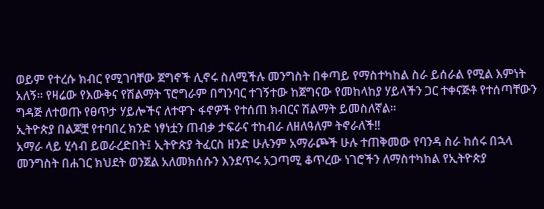ወይም የተረሱ ክብር የሚገባቸው ጀግኖች ሊኖሩ ስለሚችሉ መንግስት በቀጣይ የማስተካከል ስራ ይሰራል የሚል እምነት አለኝ። የዛሬው የእውቅና የሽልማት ፕሮግራም በግንባር ተገኝተው ከጀግናው የመከላከያ ሃይላችን ጋር ተቀናጅቶ የተሰጣቸውን ግዳጅ ለተወጡ የፀጥታ ሃይሎችና ለተዋጉ ፋኖዎች የተሰጠ ክብርና ሽልማት ይመስለኛል።
ኢትዮጵያ በልጆቿ የተባበረ ክንድ ነፃነቷን ጠብቃ ታፍራና ተከብራ ለዘለዓለም ትኖራለች‼
አማራ ላይ ሂሳብ ይወራረድበት፤ ኢትዮጵያ ትፈርስ ዘንድ ሁሉንም አማራጮች ሁሉ ተጠቅመው የባንዳ ስራ ከሰሩ በኋላ መንግስት በሐገር ክህደት ወንጀል አለመክሰሱን እንደጥሩ አጋጣሚ ቆጥረው ነገሮችን ለማስተካከል የኢትዮጵያ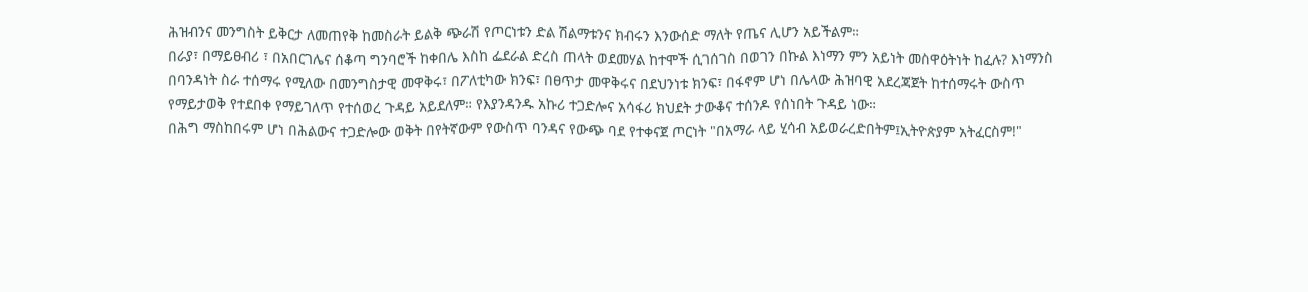ሕዝብንና መንግስት ይቅርታ ለመጠየቅ ከመስራት ይልቅ ጭራሽ የጦርነቱን ድል ሽልማቱንና ክብሩን እንውሰድ ማለት የጤና ሊሆን አይችልም።
በራያ፣ በማይፀብሪ ፣ በአበርገሌና ሰቆጣ ግንባሮች ከቀበሌ እስከ ፌደራል ድረስ ጠላት ወደመሃል ከተሞች ሲገሰገስ በወገን በኩል እነማን ምን አይነት መስዋዕትነት ከፈሉ? እነማንስ በባንዳነት ስራ ተሰማሩ የሚለው በመንግስታዊ መዋቅሩ፣ በፖለቲካው ክንፍ፣ በፀጥታ መዋቅሩና በደህንነቱ ክንፍ፣ በፋኖም ሆነ በሌላው ሕዝባዊ አደረጃጀት ከተሰማሩት ውስጥ የማይታወቅ የተደበቀ የማይገለጥ የተሰወረ ጉዳይ አይደለም። የእያንዳንዱ አኩሪ ተጋድሎና አሳፋሪ ክህደት ታውቆና ተሰንዶ የሰነበት ጉዳይ ነው።
በሕግ ማስከበሩም ሆነ በሕልውና ተጋድሎው ወቅት በየትኛውም የውስጥ ባንዳና የውጭ ባደ የተቀናጀ ጦርነት "በአማራ ላይ ሂሳብ አይወራረድበትም፤ኢትዮጵያም አትፈርስም!"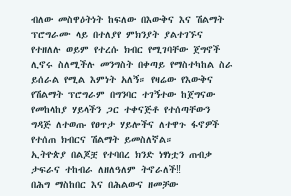ብለው መስዋዕትነት ከፍለው በእውቅና እና ሽልማት ፕሮግራሙ ላይ በተለያየ ምክንያት ያልተገኙና የተዘለሉ ወይም የተረሱ ክብር የሚገባቸው ጀግኖች ሊኖሩ ስለሚችሉ መንግስት በቀጣይ የማስተካከል ስራ ይሰራል የሚል እምነት አለኝ። የዛሬው የእውቅና የሽልማት ፕሮግራም በግንባር ተገኝተው ከጀግናው የመከላከያ ሃይላችን ጋር ተቀናጅቶ የተሰጣቸውን ግዳጅ ለተወጡ የፀጥታ ሃይሎችና ለተዋጉ ፋኖዎች የተሰጠ ክብርና ሽልማት ይመስለኛል።
ኢትዮጵያ በልጆቿ የተባበረ ክንድ ነፃነቷን ጠብቃ ታፍራና ተከብራ ለዘለዓለም ትኖራለች‼
በሕግ ማስከበር እና በሕልውና ዘመቻው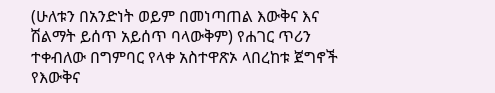(ሁለቱን በአንድነት ወይም በመነጣጠል እውቅና እና ሽልማት ይሰጥ አይሰጥ ባላውቅም) የሐገር ጥሪን ተቀብለው በግምባር የላቀ አስተዋጽኦ ላበረከቱ ጀግኖች የእውቅና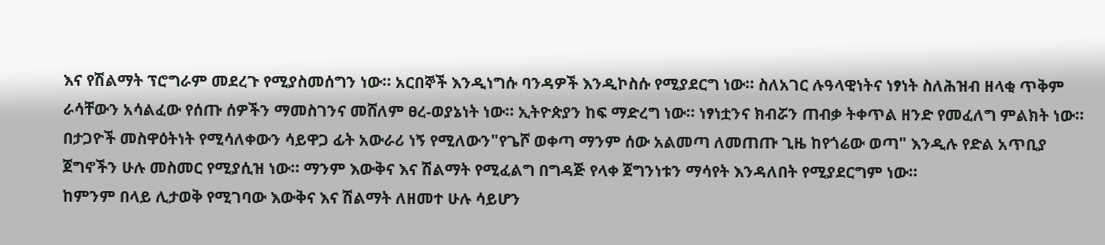እና የሽልማት ፕሮግራም መደረጉ የሚያስመሰግን ነው። አርበኞች እንዲነግሱ ባንዳዎች እንዲኮስሱ የሚያደርግ ነው። ስለአገር ሉዓላዊነትና ነፃነት ስለሕዝብ ዘላቂ ጥቅም ራሳቸውን አሳልፈው የሰጡ ሰዎችን ማመስገንና መሸለም ፀረ-ወያኔነት ነው። ኢትዮጵያን ከፍ ማድረግ ነው። ነፃነቷንና ክብሯን ጠብቃ ትቀጥል ዘንድ የመፈለግ ምልክት ነው።
በታጋዮች መስዋዕትነት የሚሳለቀውን ሳይዋጋ ፊት አውራሪ ነኝ የሚለውን"የጌሾ ወቀጣ ማንም ሰው አልመጣ ለመጠጡ ጊዜ ከየጎሬው ወጣ" እንዲሉ የድል አጥቢያ ጀግኖችን ሁሉ መስመር የሚያሲዝ ነው። ማንም እውቅና እና ሽልማት የሚፈልግ በግዳጅ የላቀ ጀግንነቱን ማሳየት እንዳለበት የሚያደርግም ነው።
ከምንም በላይ ሊታወቅ የሚገባው እውቅና እና ሽልማት ለዘመተ ሁሉ ሳይሆን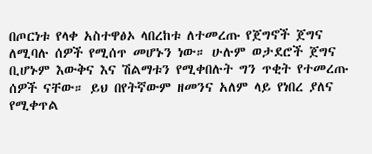በጦርነቱ የላቀ አስተዋፅኦ ላበረከቱ ለተመረጡ የጀግኖች ጀግና ለሚባሉ ሰዎች የሚሰጥ መሆኑን ነው። ሁሉም ወታደሮች ጀግና ቢሆኑም እውቅና እና ሽልማቱን የሚቀበሉት ግን ጥቂት የተመረጡ ሰዎች ናቸው። ይህ በየትኛውም ዘመንና አለም ላይ የነበረ ያለና የሚቀጥል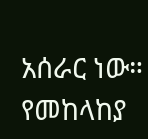አሰራር ነው። የመከላከያ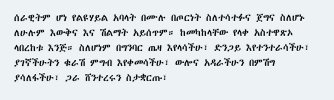ሰራዊትም ሆነ የልዩሃይል አባላት በሙሉ በጦርነት ስለተሳተፉና ጀግና ስለሆኑ ለሁሉም እውቅና እና ሽልማት አይሰጥም። ከመካከላቸው የላቀ አስተዋጽኦ ላበረከቱ እንጅ። ስለሆነም በግንባር ጤዛ እየላሳችሁ፣ ድንጋይ እየተንተራሳችሁ፣ ያገኛችሁትን ቁራሽ ምግብ እየቀመሳችሁ፣ ውሎና አዳራችሁን በምሽግ ያሳለፋችሁ፣ ጋራ ሸንተረሩን ስታቋርጡ፣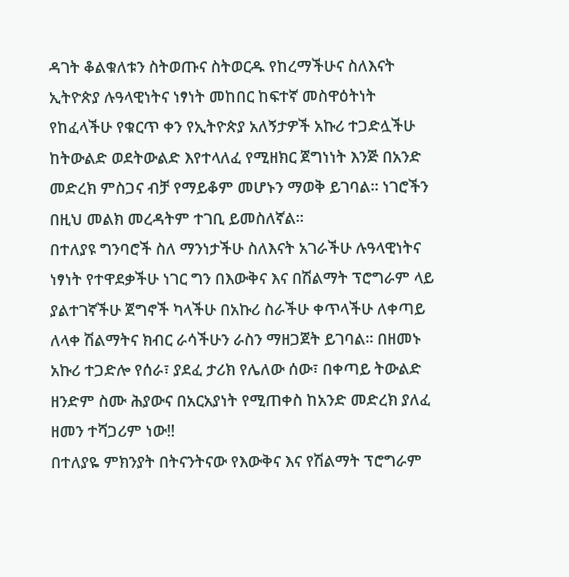ዳገት ቆልቁለቱን ስትወጡና ስትወርዱ የከረማችሁና ስለእናት ኢትዮጵያ ሉዓላዊነትና ነፃነት መከበር ከፍተኛ መስዋዕትነት የከፈላችሁ የቁርጥ ቀን የኢትዮጵያ አለኝታዎች አኩሪ ተጋድሏችሁ ከትውልድ ወደትውልድ እየተላለፈ የሚዘክር ጀግነነት እንጅ በአንድ መድረክ ምስጋና ብቻ የማይቆም መሆኑን ማወቅ ይገባል። ነገሮችን በዚህ መልክ መረዳትም ተገቢ ይመስለኛል።
በተለያዩ ግንባሮች ስለ ማንነታችሁ ስለእናት አገራችሁ ሉዓላዊነትና ነፃነት የተዋደቃችሁ ነገር ግን በእውቅና እና በሽልማት ፕሮግራም ላይ ያልተገኛችሁ ጀግኖች ካላችሁ በአኩሪ ስራችሁ ቀጥላችሁ ለቀጣይ ለላቀ ሽልማትና ክብር ራሳችሁን ራስን ማዘጋጀት ይገባል። በዘመኑ አኩሪ ተጋድሎ የሰራ፣ ያደፈ ታሪክ የሌለው ሰው፣ በቀጣይ ትውልድ ዘንድም ስሙ ሕያውና በአርአያነት የሚጠቀስ ከአንድ መድረክ ያለፈ ዘመን ተሻጋሪም ነው‼
በተለያዬ ምክንያት በትናንትናው የእውቅና እና የሽልማት ፕሮግራም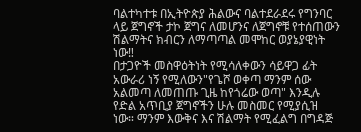ባልተካተቱ በኢትዮጵያ ሕልውና ባልተደራደሩ የግንባር ላይ ጀግኖች ታኮ ጀግና ለመሆንና ለጀግኖቹ የተሰጠውን ሽልማትና ክብርን ለማጣጣል መሞከር ወያኔያዊነት ነው‼
በታጋዮች መስዋዕትነት የሚሳለቀውን ሳይዋጋ ፊት አውራሪ ነኝ የሚለውን"የጌሾ ወቀጣ ማንም ሰው አልመጣ ለመጠጡ ጊዜ ከየጎሬው ወጣ" እንዲሉ የድል አጥቢያ ጀግኖችን ሁሉ መስመር የሚያሲዝ ነው። ማንም እውቅና እና ሽልማት የሚፈልግ በግዳጅ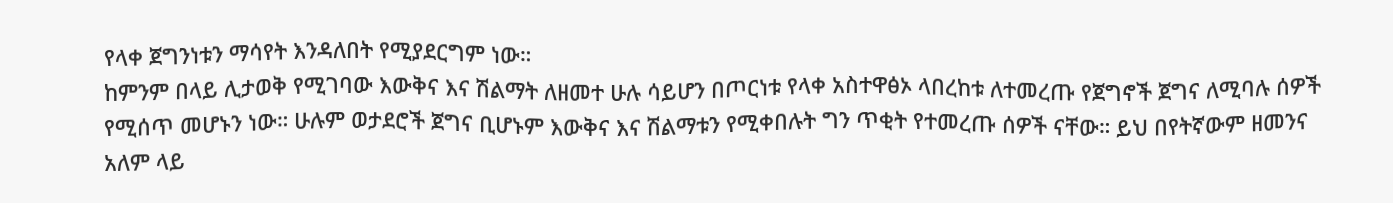የላቀ ጀግንነቱን ማሳየት እንዳለበት የሚያደርግም ነው።
ከምንም በላይ ሊታወቅ የሚገባው እውቅና እና ሽልማት ለዘመተ ሁሉ ሳይሆን በጦርነቱ የላቀ አስተዋፅኦ ላበረከቱ ለተመረጡ የጀግኖች ጀግና ለሚባሉ ሰዎች የሚሰጥ መሆኑን ነው። ሁሉም ወታደሮች ጀግና ቢሆኑም እውቅና እና ሽልማቱን የሚቀበሉት ግን ጥቂት የተመረጡ ሰዎች ናቸው። ይህ በየትኛውም ዘመንና አለም ላይ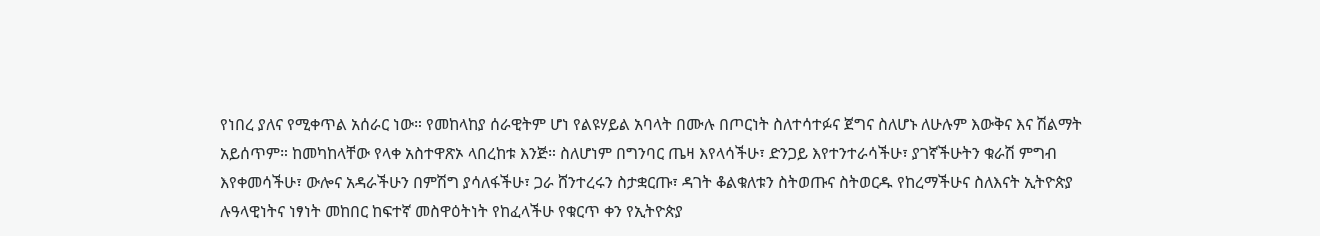የነበረ ያለና የሚቀጥል አሰራር ነው። የመከላከያ ሰራዊትም ሆነ የልዩሃይል አባላት በሙሉ በጦርነት ስለተሳተፉና ጀግና ስለሆኑ ለሁሉም እውቅና እና ሽልማት አይሰጥም። ከመካከላቸው የላቀ አስተዋጽኦ ላበረከቱ እንጅ። ስለሆነም በግንባር ጤዛ እየላሳችሁ፣ ድንጋይ እየተንተራሳችሁ፣ ያገኛችሁትን ቁራሽ ምግብ እየቀመሳችሁ፣ ውሎና አዳራችሁን በምሽግ ያሳለፋችሁ፣ ጋራ ሸንተረሩን ስታቋርጡ፣ ዳገት ቆልቁለቱን ስትወጡና ስትወርዱ የከረማችሁና ስለእናት ኢትዮጵያ ሉዓላዊነትና ነፃነት መከበር ከፍተኛ መስዋዕትነት የከፈላችሁ የቁርጥ ቀን የኢትዮጵያ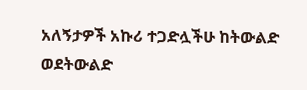አለኝታዎች አኩሪ ተጋድሏችሁ ከትውልድ ወደትውልድ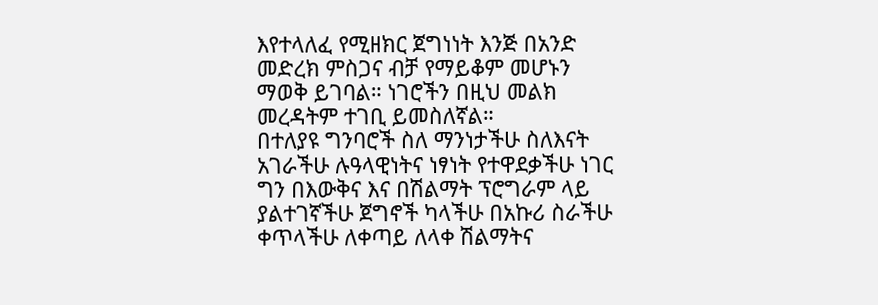እየተላለፈ የሚዘክር ጀግነነት እንጅ በአንድ መድረክ ምስጋና ብቻ የማይቆም መሆኑን ማወቅ ይገባል። ነገሮችን በዚህ መልክ መረዳትም ተገቢ ይመስለኛል።
በተለያዩ ግንባሮች ስለ ማንነታችሁ ስለእናት አገራችሁ ሉዓላዊነትና ነፃነት የተዋደቃችሁ ነገር ግን በእውቅና እና በሽልማት ፕሮግራም ላይ ያልተገኛችሁ ጀግኖች ካላችሁ በአኩሪ ስራችሁ ቀጥላችሁ ለቀጣይ ለላቀ ሽልማትና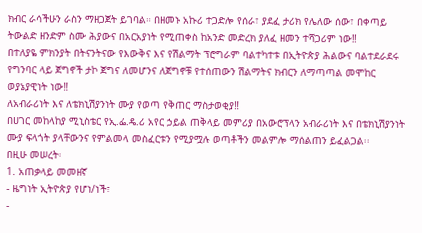ክብር ራሳችሁን ራስን ማዘጋጀት ይገባል። በዘመኑ አኩሪ ተጋድሎ የሰራ፣ ያደፈ ታሪክ የሌለው ሰው፣ በቀጣይ ትውልድ ዘንድም ስሙ ሕያውና በአርአያነት የሚጠቀስ ከአንድ መድረክ ያለፈ ዘመን ተሻጋሪም ነው‼
በተለያዬ ምክንያት በትናንትናው የእውቅና እና የሽልማት ፕሮግራም ባልተካተቱ በኢትዮጵያ ሕልውና ባልተደራደሩ የግንባር ላይ ጀግኖች ታኮ ጀግና ለመሆንና ለጀግኖቹ የተሰጠውን ሽልማትና ክብርን ለማጣጣል መሞከር ወያኔያዊነት ነው‼
ለአብራሪነት እና ለቴክኒሽያንነት ሙያ የወጣ የቅጠር ማስታወቂያ‼
በሀገር መከላከያ ሚኒስቴር የኢ.ፌ.ዴ.ሪ አየር ኃይል ጠቅላይ መምሪያ በአውሮፕላን አብራሪነት እና በቴክኒሽያንነት ሙያ ፍላጎት ያላቸውንና የምልመላ መስፈርቱን የሚያሟሉ ወጣቶችን መልምሎ ማሰልጠን ይፈልጋል፡፡
በዚሁ መሠረት፡
1. አጠቃላይ መመዘኛ
- ዜግነት ኢትዮጵያ የሆነ/ነች፣
-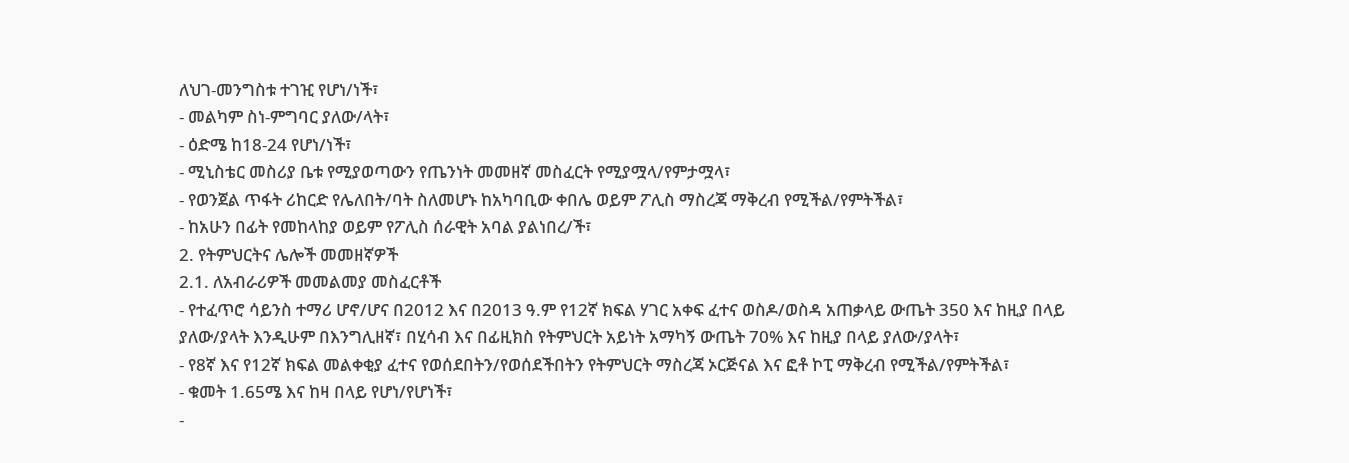ለህገ-መንግስቱ ተገዢ የሆነ/ነች፣
- መልካም ስነ-ምግባር ያለው/ላት፣
- ዕድሜ ከ18-24 የሆነ/ነች፣
- ሚኒስቴር መስሪያ ቤቱ የሚያወጣውን የጤንነት መመዘኛ መስፈርት የሚያሟላ/የምታሟላ፣
- የወንጀል ጥፋት ሪከርድ የሌለበት/ባት ስለመሆኑ ከአካባቢው ቀበሌ ወይም ፖሊስ ማስረጃ ማቅረብ የሚችል/የምትችል፣
- ከአሁን በፊት የመከላከያ ወይም የፖሊስ ሰራዊት አባል ያልነበረ/ች፣
2. የትምህርትና ሌሎች መመዘኛዎች
2.1. ለአብራሪዎች መመልመያ መስፈርቶች
- የተፈጥሮ ሳይንስ ተማሪ ሆኖ/ሆና በ2012 እና በ2013 ዓ.ም የ12ኛ ክፍል ሃገር አቀፍ ፈተና ወስዶ/ወስዳ አጠቃላይ ውጤት 350 እና ከዚያ በላይ ያለው/ያላት እንዲሁም በእንግሊዘኛ፣ በሂሳብ እና በፊዚክስ የትምህርት አይነት አማካኝ ውጤት 70% እና ከዚያ በላይ ያለው/ያላት፣
- የ8ኛ እና የ12ኛ ክፍል መልቀቂያ ፈተና የወሰደበትን/የወሰደችበትን የትምህርት ማስረጃ ኦርጅናል እና ፎቶ ኮፒ ማቅረብ የሚችል/የምትችል፣
- ቁመት 1.65ሜ እና ከዛ በላይ የሆነ/የሆነች፣
-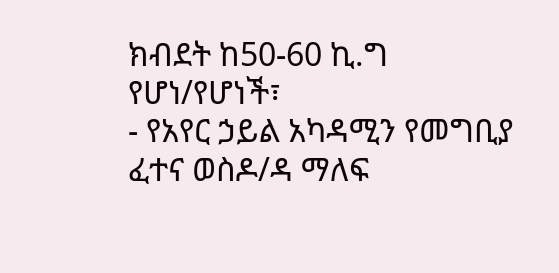ክብደት ከ50-60 ኪ.ግ የሆነ/የሆነች፣
- የአየር ኃይል አካዳሚን የመግቢያ ፈተና ወስዶ/ዳ ማለፍ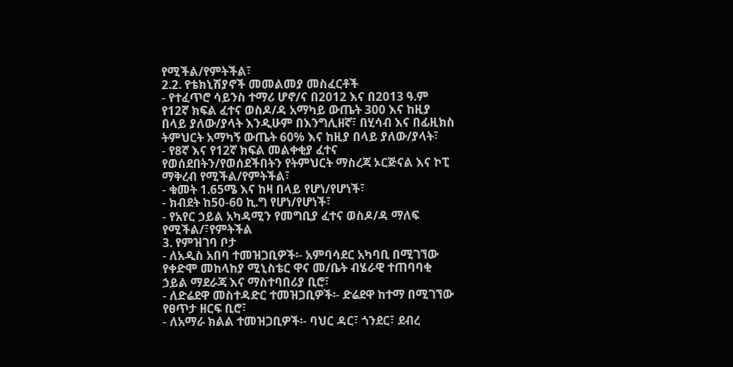የሚችል/የምትችል፣
2.2. የቴክኒሽያኖች መመልመያ መስፈርቶች
- የተፈጥሮ ሳይንስ ተማሪ ሆኖ/ና በ2012 እና በ2013 ዓ.ም የ12ኛ ክፍል ፈተና ወስዶ/ዳ አማካይ ውጤት 300 እና ከዚያ በላይ ያለው/ያላት እንዲሁም በእንግሊዘኛ፣ በሂሳብ እና በፊዚክስ ትምህርት አማካኝ ውጤት 60% እና ከዚያ በላይ ያለው/ያላት፣
- የ8ኛ እና የ12ኛ ክፍል መልቀቂያ ፈተና የወሰደበትን/የወሰደችበትን የትምህርት ማስረጃ ኦርጅናል እና ኮፒ ማቅረብ የሚችል/የምትችል፣
- ቁመት 1.65ሜ እና ከዛ በላይ የሆነ/የሆነች፣
- ክብደት ከ50-60 ኪ.ግ የሆነ/የሆነች፣
- የአየር ኃይል አካዳሚን የመግቢያ ፈተና ወስዶ/ዳ ማለፍ የሚችል/፣የምትችል
3. የምዝገባ ቦታ
- ለአዲስ አበባ ተመዝጋቢዎች፡- አምባሳደር አካባቢ በሚገኘው የቀድሞ መከላከያ ሚኒስቴር ዋና መ/ቤት ብሄራዊ ተጠባባቂ ኃይል ማደራጃ እና ማስተባበሪያ ቢሮ፣
- ለድሬደዋ መስተዳድር ተመዝጋቢዎች፡- ድሬደዋ ከተማ በሚገኘው የፀጥታ ዘርፍ ቢሮ፣
- ለአማራ ክልል ተመዝጋቢዎች፡- ባህር ዳር፣ ጎንደር፣ ደብረ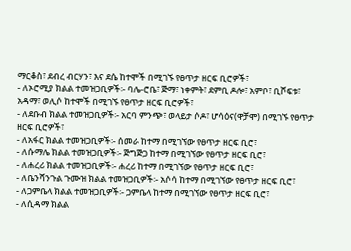ማርቆስ፣ ደብረ ብርሃን፣ እና ደሴ ከተሞች በሚገኙ የፀጥታ ዘርፍ ቢሮዎች፣
- ለኦሮሚያ ክልል ተመዝጋቢዎች፡- ባሌ-ሮቤ፣ ጅማ፣ ነቀምት፣ ደምቢ ዶሎ፣ አምቦ፣ ቢሾፍቱ፣ አዳማ፣ ወሊሶ ከተሞች በሚገኙ የፀጥታ ዘርፍ ቢሮዎች፣
- ለደቡብ ክልል ተመዝጋቢዎች፡- አርባ ምንጭ፣ ወላይታ ሶዶ፣ ሆሳዕና(ዋቻሞ) በሚገኙ የፀጥታ ዘርፍ ቢሮዎች፣
- ለአፋር ክልል ተመዝጋቢዎች፡- ሰመራ ከተማ በሚገኘው የፀጥታ ዘርፍ ቢሮ፣
- ለሱማሌ ክልል ተመዝጋቢዎች፡- ጅግጅጋ ከተማ በሚገኘው የፀጥታ ዘርፍ ቢሮ፣
- ለሐረሪ ክልል ተመዝጋቢዎች፡- ሐረሪ ከተማ በሚገኘው የፀጥታ ዘርፍ ቢሮ፣
- ለቤንሻንጉል ጉሙዝ ክልል ተመዝጋቢዎች፡- አሶሳ ከተማ በሚገኘው የፀጥታ ዘርፍ ቢሮ፣
- ለጋምቤላ ክልል ተመዝጋቢዎች፡- ጋምቤላ ከተማ በሚገኘው የፀጥታ ዘርፍ ቢሮ፣
- ለሲዳማ ክልል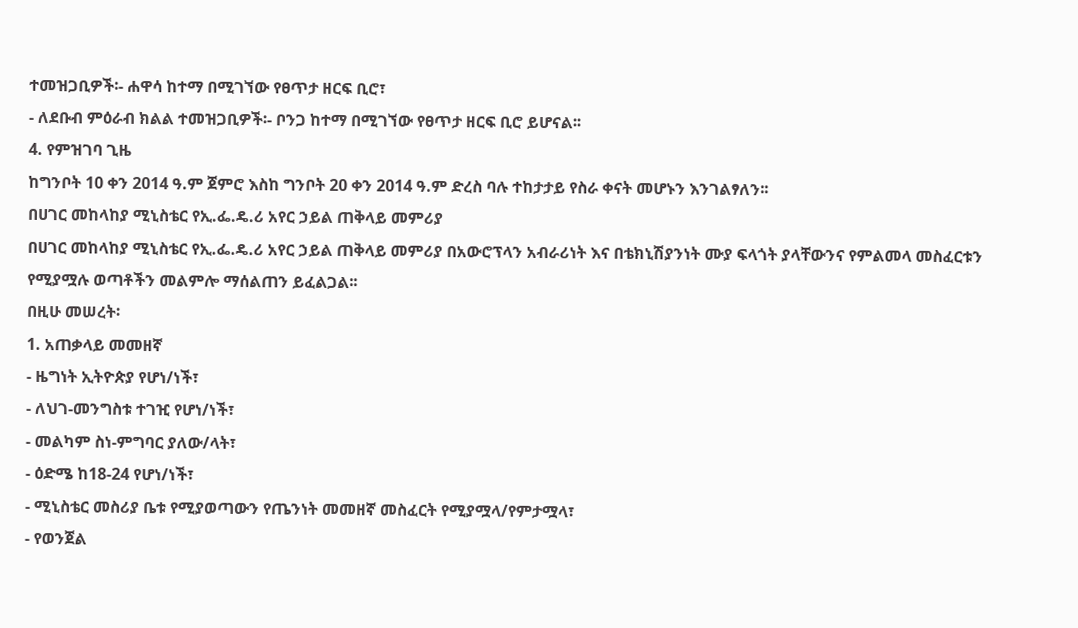ተመዝጋቢዎች፡- ሐዋሳ ከተማ በሚገኘው የፀጥታ ዘርፍ ቢሮ፣
- ለደቡብ ምዕራብ ክልል ተመዝጋቢዎች፡- ቦንጋ ከተማ በሚገኘው የፀጥታ ዘርፍ ቢሮ ይሆናል፡፡
4. የምዝገባ ጊዜ
ከግንቦት 10 ቀን 2014 ዓ.ም ጀምሮ እስከ ግንቦት 20 ቀን 2014 ዓ.ም ድረስ ባሉ ተከታታይ የስራ ቀናት መሆኑን እንገልፃለን፡፡
በሀገር መከላከያ ሚኒስቴር የኢ.ፌ.ዴ.ሪ አየር ኃይል ጠቅላይ መምሪያ
በሀገር መከላከያ ሚኒስቴር የኢ.ፌ.ዴ.ሪ አየር ኃይል ጠቅላይ መምሪያ በአውሮፕላን አብራሪነት እና በቴክኒሽያንነት ሙያ ፍላጎት ያላቸውንና የምልመላ መስፈርቱን የሚያሟሉ ወጣቶችን መልምሎ ማሰልጠን ይፈልጋል፡፡
በዚሁ መሠረት፡
1. አጠቃላይ መመዘኛ
- ዜግነት ኢትዮጵያ የሆነ/ነች፣
- ለህገ-መንግስቱ ተገዢ የሆነ/ነች፣
- መልካም ስነ-ምግባር ያለው/ላት፣
- ዕድሜ ከ18-24 የሆነ/ነች፣
- ሚኒስቴር መስሪያ ቤቱ የሚያወጣውን የጤንነት መመዘኛ መስፈርት የሚያሟላ/የምታሟላ፣
- የወንጀል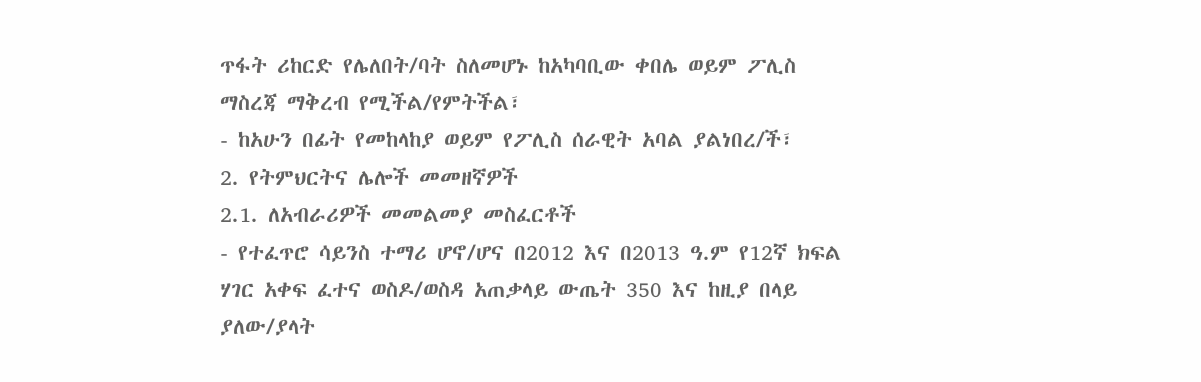ጥፋት ሪከርድ የሌለበት/ባት ስለመሆኑ ከአካባቢው ቀበሌ ወይም ፖሊስ ማስረጃ ማቅረብ የሚችል/የምትችል፣
- ከአሁን በፊት የመከላከያ ወይም የፖሊስ ሰራዊት አባል ያልነበረ/ች፣
2. የትምህርትና ሌሎች መመዘኛዎች
2.1. ለአብራሪዎች መመልመያ መስፈርቶች
- የተፈጥሮ ሳይንስ ተማሪ ሆኖ/ሆና በ2012 እና በ2013 ዓ.ም የ12ኛ ክፍል ሃገር አቀፍ ፈተና ወስዶ/ወስዳ አጠቃላይ ውጤት 350 እና ከዚያ በላይ ያለው/ያላት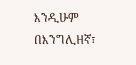እንዲሁም በእንግሊዘኛ፣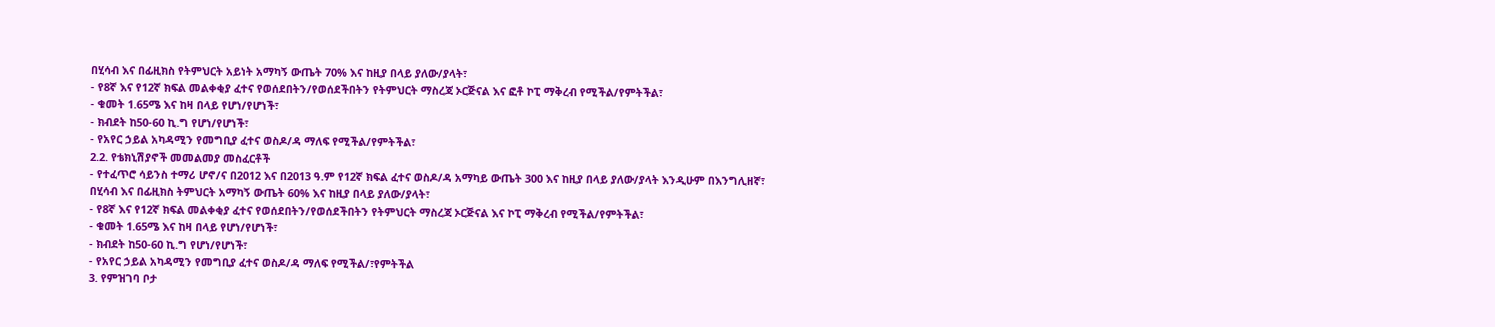በሂሳብ እና በፊዚክስ የትምህርት አይነት አማካኝ ውጤት 70% እና ከዚያ በላይ ያለው/ያላት፣
- የ8ኛ እና የ12ኛ ክፍል መልቀቂያ ፈተና የወሰደበትን/የወሰደችበትን የትምህርት ማስረጃ ኦርጅናል እና ፎቶ ኮፒ ማቅረብ የሚችል/የምትችል፣
- ቁመት 1.65ሜ እና ከዛ በላይ የሆነ/የሆነች፣
- ክብደት ከ50-60 ኪ.ግ የሆነ/የሆነች፣
- የአየር ኃይል አካዳሚን የመግቢያ ፈተና ወስዶ/ዳ ማለፍ የሚችል/የምትችል፣
2.2. የቴክኒሽያኖች መመልመያ መስፈርቶች
- የተፈጥሮ ሳይንስ ተማሪ ሆኖ/ና በ2012 እና በ2013 ዓ.ም የ12ኛ ክፍል ፈተና ወስዶ/ዳ አማካይ ውጤት 300 እና ከዚያ በላይ ያለው/ያላት እንዲሁም በእንግሊዘኛ፣ በሂሳብ እና በፊዚክስ ትምህርት አማካኝ ውጤት 60% እና ከዚያ በላይ ያለው/ያላት፣
- የ8ኛ እና የ12ኛ ክፍል መልቀቂያ ፈተና የወሰደበትን/የወሰደችበትን የትምህርት ማስረጃ ኦርጅናል እና ኮፒ ማቅረብ የሚችል/የምትችል፣
- ቁመት 1.65ሜ እና ከዛ በላይ የሆነ/የሆነች፣
- ክብደት ከ50-60 ኪ.ግ የሆነ/የሆነች፣
- የአየር ኃይል አካዳሚን የመግቢያ ፈተና ወስዶ/ዳ ማለፍ የሚችል/፣የምትችል
3. የምዝገባ ቦታ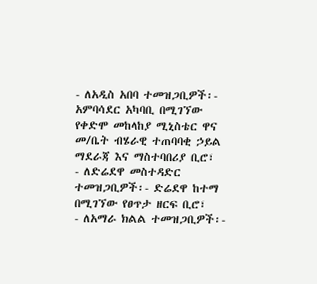- ለአዲስ አበባ ተመዝጋቢዎች፡- አምባሳደር አካባቢ በሚገኘው የቀድሞ መከላከያ ሚኒስቴር ዋና መ/ቤት ብሄራዊ ተጠባባቂ ኃይል ማደራጃ እና ማስተባበሪያ ቢሮ፣
- ለድሬደዋ መስተዳድር ተመዝጋቢዎች፡- ድሬደዋ ከተማ በሚገኘው የፀጥታ ዘርፍ ቢሮ፣
- ለአማራ ክልል ተመዝጋቢዎች፡-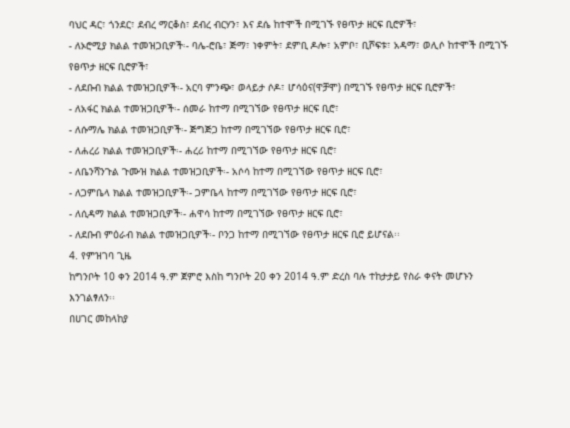ባህር ዳር፣ ጎንደር፣ ደብረ ማርቆስ፣ ደብረ ብርሃን፣ እና ደሴ ከተሞች በሚገኙ የፀጥታ ዘርፍ ቢሮዎች፣
- ለኦሮሚያ ክልል ተመዝጋቢዎች፡- ባሌ-ሮቤ፣ ጅማ፣ ነቀምት፣ ደምቢ ዶሎ፣ አምቦ፣ ቢሾፍቱ፣ አዳማ፣ ወሊሶ ከተሞች በሚገኙ የፀጥታ ዘርፍ ቢሮዎች፣
- ለደቡብ ክልል ተመዝጋቢዎች፡- አርባ ምንጭ፣ ወላይታ ሶዶ፣ ሆሳዕና(ዋቻሞ) በሚገኙ የፀጥታ ዘርፍ ቢሮዎች፣
- ለአፋር ክልል ተመዝጋቢዎች፡- ሰመራ ከተማ በሚገኘው የፀጥታ ዘርፍ ቢሮ፣
- ለሱማሌ ክልል ተመዝጋቢዎች፡- ጅግጅጋ ከተማ በሚገኘው የፀጥታ ዘርፍ ቢሮ፣
- ለሐረሪ ክልል ተመዝጋቢዎች፡- ሐረሪ ከተማ በሚገኘው የፀጥታ ዘርፍ ቢሮ፣
- ለቤንሻንጉል ጉሙዝ ክልል ተመዝጋቢዎች፡- አሶሳ ከተማ በሚገኘው የፀጥታ ዘርፍ ቢሮ፣
- ለጋምቤላ ክልል ተመዝጋቢዎች፡- ጋምቤላ ከተማ በሚገኘው የፀጥታ ዘርፍ ቢሮ፣
- ለሲዳማ ክልል ተመዝጋቢዎች፡- ሐዋሳ ከተማ በሚገኘው የፀጥታ ዘርፍ ቢሮ፣
- ለደቡብ ምዕራብ ክልል ተመዝጋቢዎች፡- ቦንጋ ከተማ በሚገኘው የፀጥታ ዘርፍ ቢሮ ይሆናል፡፡
4. የምዝገባ ጊዜ
ከግንቦት 10 ቀን 2014 ዓ.ም ጀምሮ እስከ ግንቦት 20 ቀን 2014 ዓ.ም ድረስ ባሉ ተከታታይ የስራ ቀናት መሆኑን እንገልፃለን፡፡
በሀገር መከላከያ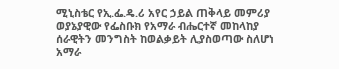ሚኒስቴር የኢ.ፌ.ዴ.ሪ አየር ኃይል ጠቅላይ መምሪያ
ወያኔያዊው የፌስቡክ የአማራ ብሔርተኛ መከላከያ ሰራዊትን መንግስት ከወልቃይት ሊያስወጣው ስለሆነ አማራ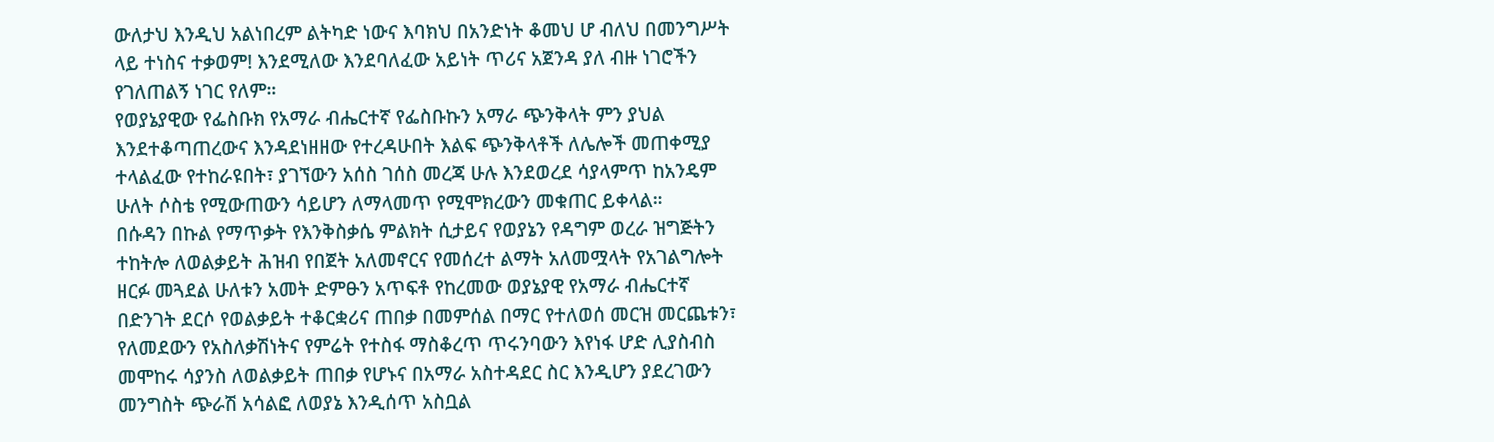ውለታህ እንዲህ አልነበረም ልትካድ ነውና እባክህ በአንድነት ቆመህ ሆ ብለህ በመንግሥት ላይ ተነስና ተቃወም! እንደሚለው እንደባለፈው አይነት ጥሪና አጀንዳ ያለ ብዙ ነገሮችን የገለጠልኝ ነገር የለም።
የወያኔያዊው የፌስቡክ የአማራ ብሔርተኛ የፌስቡኩን አማራ ጭንቅላት ምን ያህል እንደተቆጣጠረውና እንዳደነዘዘው የተረዳሁበት እልፍ ጭንቅላቶች ለሌሎች መጠቀሚያ ተላልፈው የተከራዩበት፣ ያገኘውን አሰስ ገሰስ መረጃ ሁሉ እንደወረደ ሳያላምጥ ከአንዴም ሁለት ሶስቴ የሚውጠውን ሳይሆን ለማላመጥ የሚሞክረውን መቁጠር ይቀላል።
በሱዳን በኩል የማጥቃት የእንቅስቃሴ ምልክት ሲታይና የወያኔን የዳግም ወረራ ዝግጅትን ተከትሎ ለወልቃይት ሕዝብ የበጀት አለመኖርና የመሰረተ ልማት አለመሟላት የአገልግሎት ዘርፉ መጓደል ሁለቱን አመት ድምፁን አጥፍቶ የከረመው ወያኔያዊ የአማራ ብሔርተኛ በድንገት ደርሶ የወልቃይት ተቆርቋሪና ጠበቃ በመምሰል በማር የተለወሰ መርዝ መርጨቱን፣ የለመደውን የአስለቃሽነትና የምሬት የተስፋ ማስቆረጥ ጥሩንባውን እየነፋ ሆድ ሊያስብስ መሞከሩ ሳያንስ ለወልቃይት ጠበቃ የሆኑና በአማራ አስተዳደር ስር እንዲሆን ያደረገውን መንግስት ጭራሽ አሳልፎ ለወያኔ እንዲሰጥ አስቧል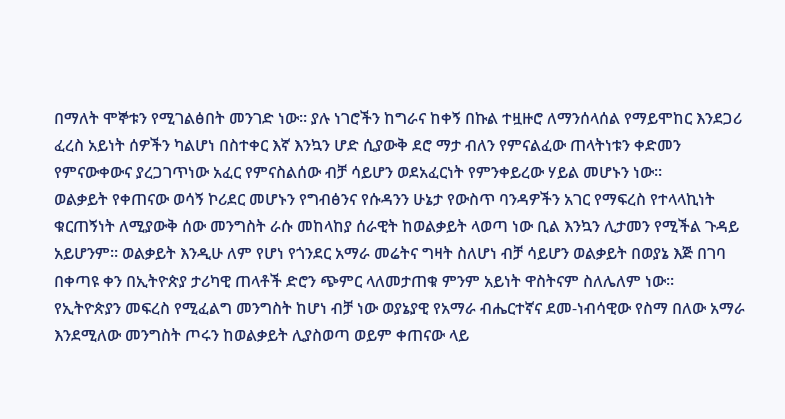በማለት ሞኞቱን የሚገልፅበት መንገድ ነው። ያሉ ነገሮችን ከግራና ከቀኝ በኩል ተዟዙሮ ለማንሰላሰል የማይሞከር እንደጋሪ ፈረስ አይነት ሰዎችን ካልሆነ በስተቀር እኛ እንኳን ሆድ ሲያውቅ ደሮ ማታ ብለን የምናልፈው ጠላትነቱን ቀድመን የምናውቀውና ያረጋገጥነው አፈር የምናስልሰው ብቻ ሳይሆን ወደአፈርነት የምንቀይረው ሃይል መሆኑን ነው።
ወልቃይት የቀጠናው ወሳኝ ኮሪደር መሆኑን የግብፅንና የሱዳንን ሁኔታ የውስጥ ባንዳዎችን አገር የማፍረስ የተላላኪነት ቁርጠኝነት ለሚያውቅ ሰው መንግስት ራሱ መከላከያ ሰራዊት ከወልቃይት ላወጣ ነው ቢል እንኳን ሊታመን የሚችል ጉዳይ አይሆንም። ወልቃይት እንዲሁ ለም የሆነ የጎንደር አማራ መሬትና ግዛት ስለሆነ ብቻ ሳይሆን ወልቃይት በወያኔ እጅ በገባ በቀጣዩ ቀን በኢትዮጵያ ታሪካዊ ጠላቶች ድሮን ጭምር ላለመታጠቁ ምንም አይነት ዋስትናም ስለሌለም ነው።
የኢትዮጵያን መፍረስ የሚፈልግ መንግስት ከሆነ ብቻ ነው ወያኔያዊ የአማራ ብሔርተኛና ደመ-ነብሳዊው የስማ በለው አማራ እንደሚለው መንግስት ጦሩን ከወልቃይት ሊያስወጣ ወይም ቀጠናው ላይ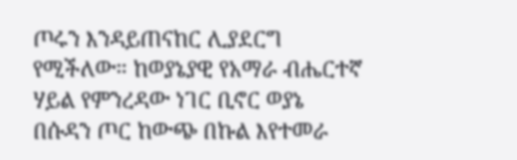ጦሩን እንዳይጠናከር ሊያደርግ የሚችለው። ከወያኔያዊ የአማራ ብሔርተኛ ሃይል የምንረዳው ነገር ቢኖር ወያኔ በሱዳን ጦር ከውጭ በኩል እየተመራ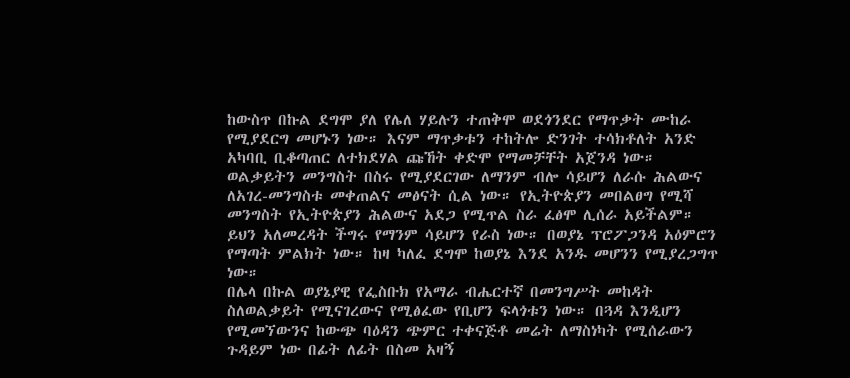ከውስጥ በኩል ደግሞ ያለ የሌለ ሃይሉን ተጠቅሞ ወደጎንደር የማጥቃት ሙከራ የሚያደርግ መሆኑን ነው። እናም ማጥቃቱን ተከትሎ ድንገት ተሳክቶለት አንድ አካባቢ ቢቆጣጠር ለተክደሃል ጩኸት ቀድሞ የማመቻቸት አጀንዳ ነው።
ወልቃይትን መንግስት በስሩ የሚያደርገው ለማንም ብሎ ሳይሆን ለራሱ ሕልውና ለአገረ-መንግስቱ መቀጠልና መፅናት ሲል ነው። የኢትዮጵያን መበልፀግ የሚሻ መንግስት የኢትዮጵያን ሕልውና አደጋ የሚጥል ስራ ፈፅሞ ሊሰራ አይችልም። ይህን አለመረዳት ችግሩ የማንም ሳይሆን የራስ ነው። በወያኔ ፕሮፖጋንዳ አዕምሮን የማጣት ምልክት ነው። ከዛ ካለፈ ደግሞ ከወያኔ እንደ አንዱ መሆንን የሚያረጋግጥ ነው።
በሌላ በኩል ወያኔያዊ የፌስቡክ የአማራ ብሔርተኛ በመንግሥት መከዳት ስለወልቃይት የሚናገረውና የሚፅፈው የቢሆን ፍላጎቱን ነው። በጓዳ እንዲሆን የሚመኘውንና ከውጭ ባዕዳን ጭምር ተቀናጅቶ መሬት ለማስነካት የሚሰራውን ጉዳይም ነው በፊት ለፊት በስመ አዛኝ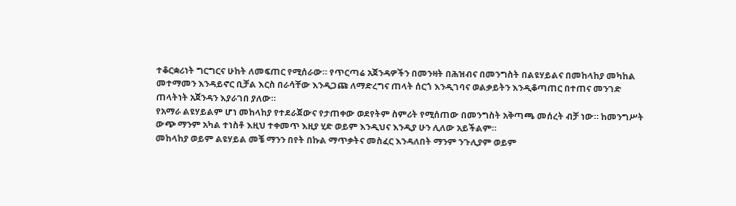ተቆርቋሪነት ግርግርና ሁከት ለመፍጠር የሚሰራው። የጥርጣሬ አጀንዳዎችን በመንዛት በሕዝብና በመንግስት በልዩሃይልና በመከላከያ መካከል መተማመን እንዳይኖር ቢቻል እርስ በራሳቸው እንዲጋጩ ለማድረግና ጠላት ሰርጎ እንዲገባና ወልቃይትን እንዲቆጣጠር በተጠና መንገድ ጠላትነት አጀንዳን እያራገበ ያለው።
የአማራ ልዩሃይልም ሆነ መከላከያ የተደራጀውና የታጠቀው ወደየትም ስምሪት የሚሰጠው በመንግስት አቅጣጫ መሰረት ብቻ ነው። ከመንግሥት ውጭ ማንም አካል ተነስቶ እዚህ ተቀመጥ እዚያ ሂድ ወይም እንዲህና እንዲያ ሁን ሊለው አይችልም።
መከላከያ ወይም ልዩሃይል መቼ ማንን በየት በኩል ማጥቃትና መስፈር እንዳለበት ማንም ንጉሊያም ወይም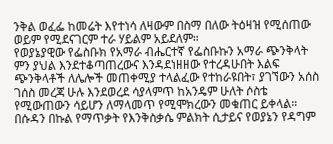ንቅል ወፈፌ ከመሬት እየተነሳ ለዛውም በስማ በለው ትዕዛዝ የሚሰጠው ወይም የሚደናገርም ተራ ሃይልም አይደለም።
የወያኔያዊው የፌስቡክ የአማራ ብሔርተኛ የፌስቡኩን አማራ ጭንቅላት ምን ያህል እንደተቆጣጠረውና እንዳደነዘዘው የተረዳሁበት እልፍ ጭንቅላቶች ለሌሎች መጠቀሚያ ተላልፈው የተከራዩበት፣ ያገኘውን አሰስ ገሰስ መረጃ ሁሉ እንደወረደ ሳያላምጥ ከአንዴም ሁለት ሶስቴ የሚውጠውን ሳይሆን ለማላመጥ የሚሞክረውን መቁጠር ይቀላል።
በሱዳን በኩል የማጥቃት የእንቅስቃሴ ምልክት ሲታይና የወያኔን የዳግም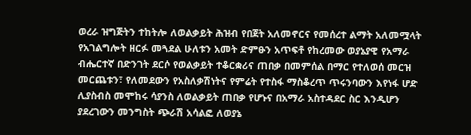ወረራ ዝግጅትን ተከትሎ ለወልቃይት ሕዝብ የበጀት አለመኖርና የመሰረተ ልማት አለመሟላት የአገልግሎት ዘርፉ መጓደል ሁለቱን አመት ድምፁን አጥፍቶ የከረመው ወያኔያዊ የአማራ ብሔርተኛ በድንገት ደርሶ የወልቃይት ተቆርቋሪና ጠበቃ በመምሰል በማር የተለወሰ መርዝ መርጨቱን፣ የለመደውን የአስለቃሽነትና የምሬት የተስፋ ማስቆረጥ ጥሩንባውን እየነፋ ሆድ ሊያስብስ መሞከሩ ሳያንስ ለወልቃይት ጠበቃ የሆኑና በአማራ አስተዳደር ስር እንዲሆን ያደረገውን መንግስት ጭራሽ አሳልፎ ለወያኔ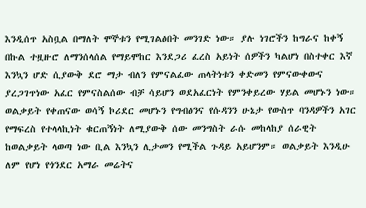እንዲሰጥ አስቧል በማለት ሞኞቱን የሚገልፅበት መንገድ ነው። ያሉ ነገሮችን ከግራና ከቀኝ በኩል ተዟዙሮ ለማንሰላሰል የማይሞከር እንደጋሪ ፈረስ አይነት ሰዎችን ካልሆነ በስተቀር እኛ እንኳን ሆድ ሲያውቅ ደሮ ማታ ብለን የምናልፈው ጠላትነቱን ቀድመን የምናውቀውና ያረጋገጥነው አፈር የምናስልሰው ብቻ ሳይሆን ወደአፈርነት የምንቀይረው ሃይል መሆኑን ነው።
ወልቃይት የቀጠናው ወሳኝ ኮሪደር መሆኑን የግብፅንና የሱዳንን ሁኔታ የውስጥ ባንዳዎችን አገር የማፍረስ የተላላኪነት ቁርጠኝነት ለሚያውቅ ሰው መንግስት ራሱ መከላከያ ሰራዊት ከወልቃይት ላወጣ ነው ቢል እንኳን ሊታመን የሚችል ጉዳይ አይሆንም። ወልቃይት እንዲሁ ለም የሆነ የጎንደር አማራ መሬትና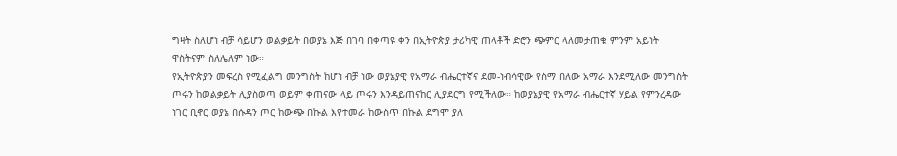ግዛት ስለሆነ ብቻ ሳይሆን ወልቃይት በወያኔ እጅ በገባ በቀጣዩ ቀን በኢትዮጵያ ታሪካዊ ጠላቶች ድሮን ጭምር ላለመታጠቁ ምንም አይነት ዋስትናም ስለሌለም ነው።
የኢትዮጵያን መፍረስ የሚፈልግ መንግስት ከሆነ ብቻ ነው ወያኔያዊ የአማራ ብሔርተኛና ደመ-ነብሳዊው የስማ በለው አማራ እንደሚለው መንግስት ጦሩን ከወልቃይት ሊያስወጣ ወይም ቀጠናው ላይ ጦሩን እንዳይጠናከር ሊያደርግ የሚችለው። ከወያኔያዊ የአማራ ብሔርተኛ ሃይል የምንረዳው ነገር ቢኖር ወያኔ በሱዳን ጦር ከውጭ በኩል እየተመራ ከውስጥ በኩል ደግሞ ያለ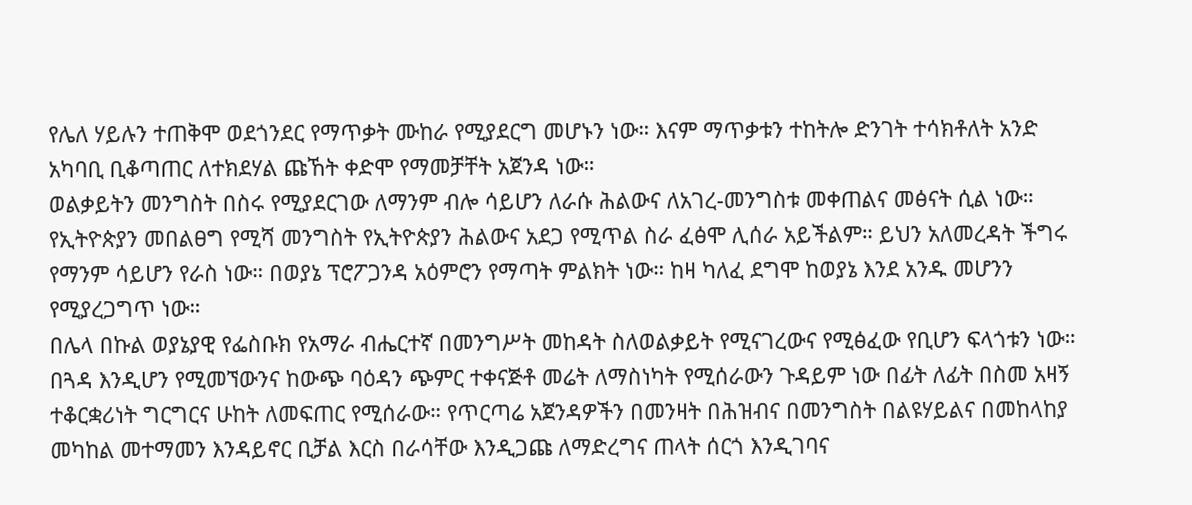የሌለ ሃይሉን ተጠቅሞ ወደጎንደር የማጥቃት ሙከራ የሚያደርግ መሆኑን ነው። እናም ማጥቃቱን ተከትሎ ድንገት ተሳክቶለት አንድ አካባቢ ቢቆጣጠር ለተክደሃል ጩኸት ቀድሞ የማመቻቸት አጀንዳ ነው።
ወልቃይትን መንግስት በስሩ የሚያደርገው ለማንም ብሎ ሳይሆን ለራሱ ሕልውና ለአገረ-መንግስቱ መቀጠልና መፅናት ሲል ነው። የኢትዮጵያን መበልፀግ የሚሻ መንግስት የኢትዮጵያን ሕልውና አደጋ የሚጥል ስራ ፈፅሞ ሊሰራ አይችልም። ይህን አለመረዳት ችግሩ የማንም ሳይሆን የራስ ነው። በወያኔ ፕሮፖጋንዳ አዕምሮን የማጣት ምልክት ነው። ከዛ ካለፈ ደግሞ ከወያኔ እንደ አንዱ መሆንን የሚያረጋግጥ ነው።
በሌላ በኩል ወያኔያዊ የፌስቡክ የአማራ ብሔርተኛ በመንግሥት መከዳት ስለወልቃይት የሚናገረውና የሚፅፈው የቢሆን ፍላጎቱን ነው። በጓዳ እንዲሆን የሚመኘውንና ከውጭ ባዕዳን ጭምር ተቀናጅቶ መሬት ለማስነካት የሚሰራውን ጉዳይም ነው በፊት ለፊት በስመ አዛኝ ተቆርቋሪነት ግርግርና ሁከት ለመፍጠር የሚሰራው። የጥርጣሬ አጀንዳዎችን በመንዛት በሕዝብና በመንግስት በልዩሃይልና በመከላከያ መካከል መተማመን እንዳይኖር ቢቻል እርስ በራሳቸው እንዲጋጩ ለማድረግና ጠላት ሰርጎ እንዲገባና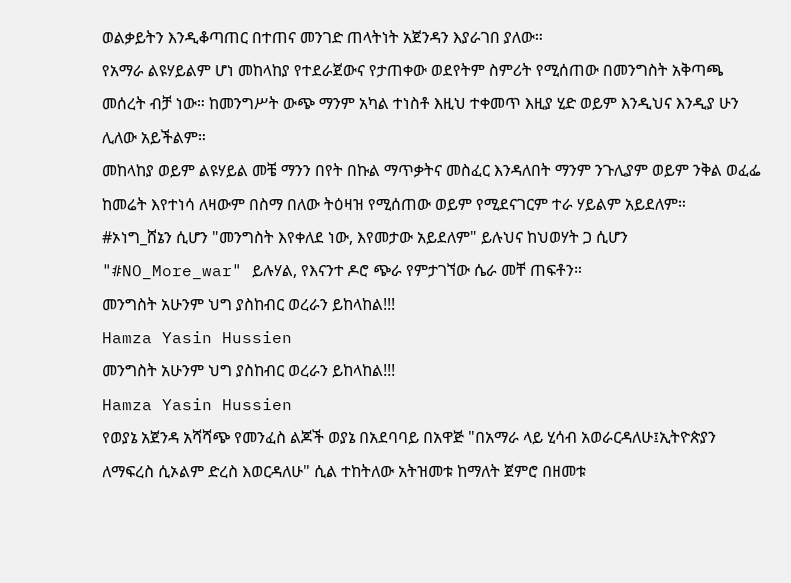ወልቃይትን እንዲቆጣጠር በተጠና መንገድ ጠላትነት አጀንዳን እያራገበ ያለው።
የአማራ ልዩሃይልም ሆነ መከላከያ የተደራጀውና የታጠቀው ወደየትም ስምሪት የሚሰጠው በመንግስት አቅጣጫ መሰረት ብቻ ነው። ከመንግሥት ውጭ ማንም አካል ተነስቶ እዚህ ተቀመጥ እዚያ ሂድ ወይም እንዲህና እንዲያ ሁን ሊለው አይችልም።
መከላከያ ወይም ልዩሃይል መቼ ማንን በየት በኩል ማጥቃትና መስፈር እንዳለበት ማንም ንጉሊያም ወይም ንቅል ወፈፌ ከመሬት እየተነሳ ለዛውም በስማ በለው ትዕዛዝ የሚሰጠው ወይም የሚደናገርም ተራ ሃይልም አይደለም።
#ኦነግ_ሸኔን ሲሆን "መንግስት እየቀለደ ነው, እየመታው አይደለም" ይሉህና ከህወሃት ጋ ሲሆን "#NO_More_war" ይሉሃል, የእናንተ ዶሮ ጭራ የምታገኘው ሴራ መቸ ጠፍቶን።
መንግስት አሁንም ህግ ያስከብር ወረራን ይከላከል!!!
Hamza Yasin Hussien
መንግስት አሁንም ህግ ያስከብር ወረራን ይከላከል!!!
Hamza Yasin Hussien
የወያኔ አጀንዳ አሻሻጭ የመንፈስ ልጆች ወያኔ በአደባባይ በአዋጅ "በአማራ ላይ ሂሳብ አወራርዳለሁ፤ኢትዮጵያን ለማፍረስ ሲኦልም ድረስ እወርዳለሁ" ሲል ተከትለው አትዝመቱ ከማለት ጀምሮ በዘመቱ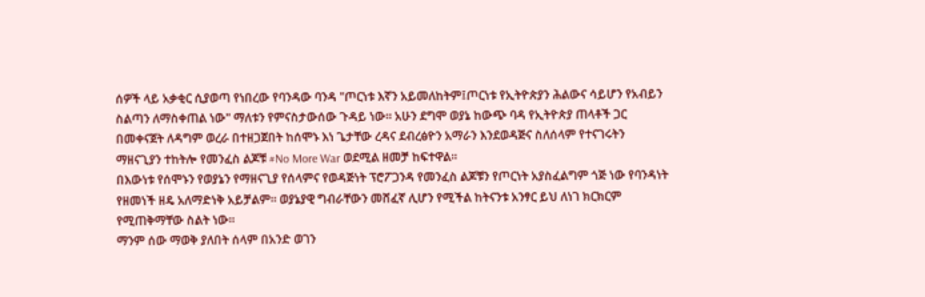ሰዎች ላይ አቃቂር ሲያወጣ የነበረው የባንዳው ባንዳ "ጦርነቱ እኛን አይመለከትም፤ጦርነቱ የኢትዮጵያን ሕልውና ሳይሆን የአብይን ስልጣን ለማስቀጠል ነው" ማለቱን የምናስታውሰው ጉዳይ ነው። አሁን ደግሞ ወያኔ ከውጭ ባዳ የኢትዮጵያ ጠላቶች ጋር በመቀናጀት ለዳግም ወረራ በተዘጋጀበት ከሰሞኑ እነ ጌታቸው ረዳና ደብረፅዮን አማራን እንደወዳጅና ስለሰላም የተናገሩትን ማዘናጊያን ተከትሎ የመንፈስ ልጆቹ #No More War ወደሚል ዘመቻ ከፍተዋል።
በእውነቱ የሰሞኑን የወያኔን የማዘናጊያ የሰላምና የወዳጅነት ፕሮፖጋንዳ የመንፈስ ልጆቹን የጦርነት አያስፈልግም ጎጅ ነው የባንዳነት የዘመነች ዘዴ አለማድነቅ አይቻልም። ወያኔያዊ ግብራቸውን መሸፈኛ ሊሆን የሚችል ከትናንቱ አንፃር ይህ ለነገ ክርክርም የሚጠቅማቸው ስልት ነው።
ማንም ሰው ማወቅ ያለበት ሰላም በአንድ ወገን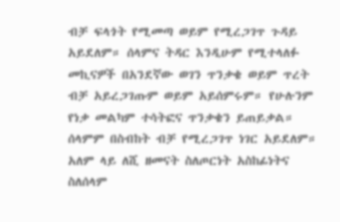ብቻ ፍላጎት የሚመጣ ወይም የሚረጋገጥ ጉዳይ አይደለም። ሰላምና ትዳር እንዲሁም የሚተላለፉ መኪናዎች በአንደኛው ወገን ጥንቃቄ ወይም ጥረት ብቻ አይረጋገጡም ወይም አይሰምሩም። የሁሉንም የነቃ መልካም ተሳትፎና ጥንቃቄን ይጠይቃል።
ሰላምም በስብከት ብቻ የሚረጋገጥ ነገር አይደለም። አለም ላይ ለሺ ዘመናት ስለጦርነት አስከፊነትና ስለሰላም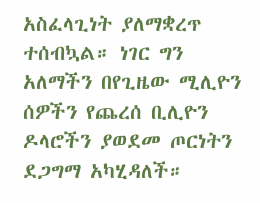አስፈላጊነት ያለማቋረጥ ተሰብኳል። ነገር ግን አለማችን በየጊዜው ሚሊዮን ሰዎችን የጨረሰ ቢሊዮን ዶላሮችን ያወደመ ጦርነትን ደጋግማ አካሂዳለች።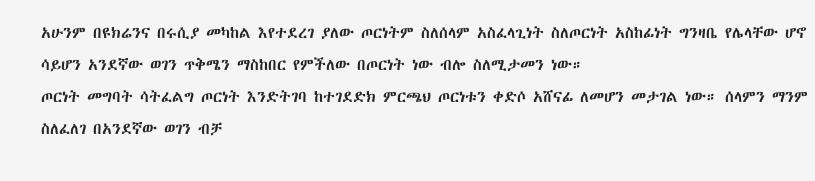አሁንም በዩክሬንና በሩሲያ መካከል እየተደረገ ያለው ጦርነትም ስለሰላም አስፈላጊነት ስለጦርነት አስከፊነት ግንዛቤ የሌላቸው ሆኖ ሳይሆን አንደኛው ወገን ጥቅሜን ማስከበር የምችለው በጦርነት ነው ብሎ ስለሚታመን ነው።
ጦርነት መግባት ሳትፈልግ ጦርነት እንድትገባ ከተገደድክ ምርጫህ ጦርነቱን ቀድሶ አሸናፊ ለመሆን መታገል ነው። ሰላምን ማንም ስለፈለገ በአንደኛው ወገን ብቻ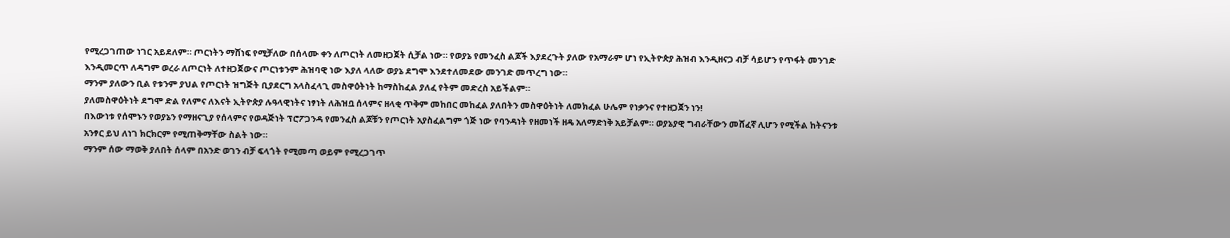የሚረጋገጠው ነገር አይደለም። ጦርነትን ማሸነፍ የሚቻለው በሰላሙ ቀን ለጦርነት ለመዘጋጀት ሲቻል ነው። የወያኔ የመንፈስ ልጆች እያደረጉት ያለው የአማራም ሆነ የኢትዮጵያ ሕዝብ እንዲዘናጋ ብቻ ሳይሆን የጥፋት መንገድ እንዲመርጥ ለዳግም ወረራ ለጦርነት ለተዘጋጀውና ጦርነቱንም ሕዝባዊ ነው እያለ ላለው ወያኔ ደግሞ እንደተለመደው መንገድ መጥረግ ነው።
ማንም ያለውን ቢል የቱንም ያህል የጦርነት ዝግጅት ቢያደርግ አላስፈላጊ መስዋዕትነት ከማስከፈል ያለፈ የትም መድረስ አይችልም።
ያለመስዋዕትነት ደግሞ ድል የለምና ለእናት ኢትዮጵያ ሉዓላዊነትና ነፃነት ለሕዝቧ ሰላምና ዘላቂ ጥቅም መከበር መከፈል ያለበትን መስዋዕትነት ለመክፈል ሁሌም የነቃንና የተዘጋጀን ነን!
በእውነቱ የሰሞኑን የወያኔን የማዘናጊያ የሰላምና የወዳጅነት ፕሮፖጋንዳ የመንፈስ ልጆቹን የጦርነት አያስፈልግም ጎጅ ነው የባንዳነት የዘመነች ዘዴ አለማድነቅ አይቻልም። ወያኔያዊ ግብራቸውን መሸፈኛ ሊሆን የሚችል ከትናንቱ አንፃር ይህ ለነገ ክርክርም የሚጠቅማቸው ስልት ነው።
ማንም ሰው ማወቅ ያለበት ሰላም በአንድ ወገን ብቻ ፍላጎት የሚመጣ ወይም የሚረጋገጥ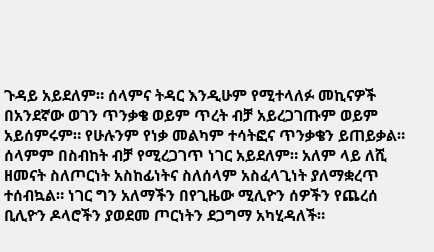ጉዳይ አይደለም። ሰላምና ትዳር እንዲሁም የሚተላለፉ መኪናዎች በአንደኛው ወገን ጥንቃቄ ወይም ጥረት ብቻ አይረጋገጡም ወይም አይሰምሩም። የሁሉንም የነቃ መልካም ተሳትፎና ጥንቃቄን ይጠይቃል።
ሰላምም በስብከት ብቻ የሚረጋገጥ ነገር አይደለም። አለም ላይ ለሺ ዘመናት ስለጦርነት አስከፊነትና ስለሰላም አስፈላጊነት ያለማቋረጥ ተሰብኳል። ነገር ግን አለማችን በየጊዜው ሚሊዮን ሰዎችን የጨረሰ ቢሊዮን ዶላሮችን ያወደመ ጦርነትን ደጋግማ አካሂዳለች።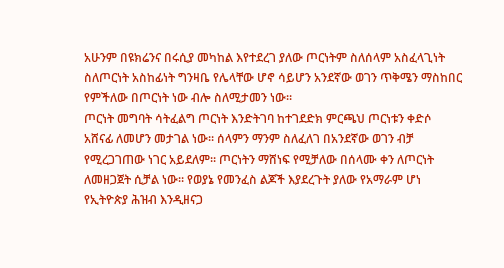አሁንም በዩክሬንና በሩሲያ መካከል እየተደረገ ያለው ጦርነትም ስለሰላም አስፈላጊነት ስለጦርነት አስከፊነት ግንዛቤ የሌላቸው ሆኖ ሳይሆን አንደኛው ወገን ጥቅሜን ማስከበር የምችለው በጦርነት ነው ብሎ ስለሚታመን ነው።
ጦርነት መግባት ሳትፈልግ ጦርነት እንድትገባ ከተገደድክ ምርጫህ ጦርነቱን ቀድሶ አሸናፊ ለመሆን መታገል ነው። ሰላምን ማንም ስለፈለገ በአንደኛው ወገን ብቻ የሚረጋገጠው ነገር አይደለም። ጦርነትን ማሸነፍ የሚቻለው በሰላሙ ቀን ለጦርነት ለመዘጋጀት ሲቻል ነው። የወያኔ የመንፈስ ልጆች እያደረጉት ያለው የአማራም ሆነ የኢትዮጵያ ሕዝብ እንዲዘናጋ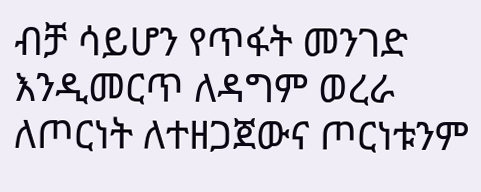ብቻ ሳይሆን የጥፋት መንገድ እንዲመርጥ ለዳግም ወረራ ለጦርነት ለተዘጋጀውና ጦርነቱንም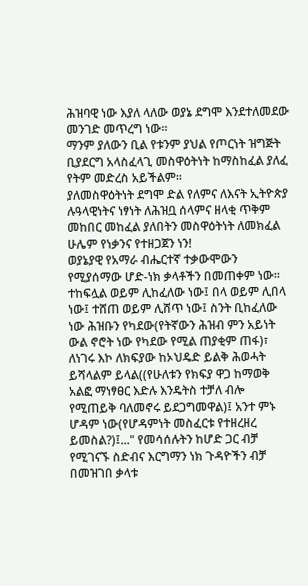ሕዝባዊ ነው እያለ ላለው ወያኔ ደግሞ እንደተለመደው መንገድ መጥረግ ነው።
ማንም ያለውን ቢል የቱንም ያህል የጦርነት ዝግጅት ቢያደርግ አላስፈላጊ መስዋዕትነት ከማስከፈል ያለፈ የትም መድረስ አይችልም።
ያለመስዋዕትነት ደግሞ ድል የለምና ለእናት ኢትዮጵያ ሉዓላዊነትና ነፃነት ለሕዝቧ ሰላምና ዘላቂ ጥቅም መከበር መከፈል ያለበትን መስዋዕትነት ለመክፈል ሁሌም የነቃንና የተዘጋጀን ነን!
ወያኔያዊ የአማራ ብሔርተኛ ተቃውሞውን የሚያሰማው ሆድ-ነክ ቃላቶችን በመጠቀም ነው። ተከፍሏል ወይም ሊከፈለው ነው፤ በላ ወይም ሊበላ ነው፤ ተሸጠ ወይም ሊሸጥ ነው፤ ስንት ቢከፈለው ነው ሕዝቡን የካደው(የትኛውን ሕዝብ ምን አይነት ውል ኖሮት ነው የካደው የሚል ጠያቂም ጠፋ)፣ ለነገሩ እኮ ለክፍያው ከኦህዴድ ይልቅ ሕወሓት ይሻላልም ይላል((የሁለቱን የክፍያ ዋጋ ከማወቅ አልፎ ማነፃፀር እድሉ እንዴትስ ተቻለ ብሎ የሚጠይቅ ባለመኖሩ ይደጋግመዋል)፤ አንተ ምኑ ሆዳም ነው(የሆዳምነት መስፈርቱ የተዘረዘረ ይመስል?)፤..." የመሳሰሉትን ከሆድ ጋር ብቻ የሚገናኙ ስድብና እርግማን ነክ ጉዳዮችን ብቻ በመዝገበ ቃላቱ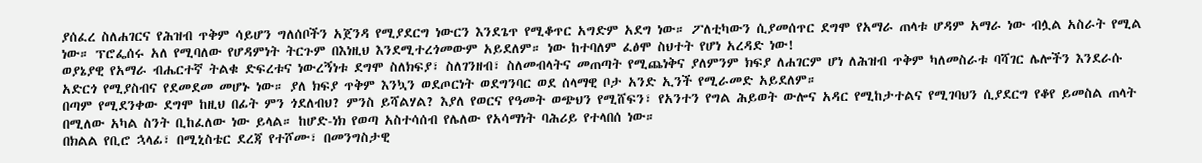ያሰፈረ ስለሐገርና የሕዝብ ጥቅም ሳይሆን ግለሰቦችን አጀንዳ የሚያደርግ ነውርን እንደጌጥ የሚቆጥር አግድም አደግ ነው። ፖለቲካውን ሲያመሰጥር ደግሞ የአማራ ጠላቱ ሆዳም አማራ ነው ብሏል አስራት የሚል ነው። ፕሮፌሰሩ አለ የሚባለው የሆዳምነት ትርጉም በእነዚህ እንደሚተረጎመውም አይደለም። ነው ከተባለም ፈፅሞ ስህተት የሆነ አረዳድ ነው!
ወያኔያዊ የአማራ ብሔርተኛ ትልቁ ድፍረቱና ነውረኝነቱ ደግሞ ስለክፍያ፣ ስለገንዘብ፣ ስለመብላትና መጠጣት የሚጨነቅና ያለምንም ክፍያ ለሐገርም ሆነ ለሕዝብ ጥቅም ካለመስራቱ ባሻገር ሌሎችን እንደራሱ አድርጎ የሚያስብና የደመደመ መሆኑ ነው። ያለ ክፍያ ጥቅም እንኳን ወደጦርነት ወደግንባር ወደ ሰላማዊ ቦታ አንድ ኢንች የሚራመድ አይደለም።
በጣም የሚደንቀው ደግሞ ከዚህ በፊት ምን ጎደለብህ? ምንስ ይሻልሃል? እያለ የወርና የዓመት ወጭህን የሚሸፍን፣ የአንተን የግል ሕይወት ውሎና አዳር የሚከታተልና የሚገባህን ሲያደርግ የቆየ ይመስል ጠላት በሚለው አካል ስንት ቢከፈለው ነው ይላል። ከሆድ-ነክ የወጣ አስተሳሰብ የሌለው የአሳማነት ባሕሪይ የተላበሰ ነው።
በክልል የቢሮ ኋላፊ፣ በሚኒስቴር ደረጃ የተሾሙ፣ በመንግስታዊ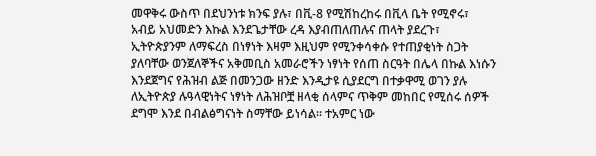መዋቅሩ ውስጥ በደህንነቱ ክንፍ ያሉ፣ በቪ-8 የሚሽከረከሩ በቪላ ቤት የሚኖሩ፣ አብይ አህመድን እኩል እንደጌታቸው ረዳ እያብጠለጠሉና ጠላት ያደረጉ፣ ኢትዮጵያንም ለማፍረስ በነፃነት እዛም እዚህም የሚንቀሳቀሱ የተጠያቂነት ስጋት ያለባቸው ወንጀለኞችና አቅመቢስ አመራሮችን ነፃነት የሰጠ ስርዓት በሌላ በኩል እነሱን እንደጀግና የሕዝብ ልጅ በመንጋው ዘንድ እንዲታዩ ሲያደርግ በተቃዋሚ ወገን ያሉ ለኢትዮጵያ ሉዓላዊነትና ነፃነት ለሕዝቦቿ ዘላቂ ሰላምና ጥቅም መከበር የሚሰሩ ሰዎች ደግሞ እንደ በብልፅግናነት ስማቸው ይነሳል። ተአምር ነው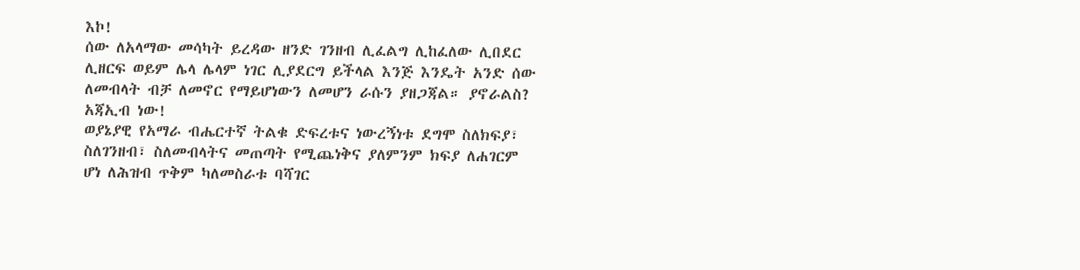እኮ!
ሰው ለአላማው መሳካት ይረዳው ዘንድ ገንዘብ ሊፈልግ ሊከፈለው ሊበደር ሊዘርፍ ወይም ሌላ ሌላም ነገር ሊያደርግ ይችላል እንጅ እንዴት አንድ ሰው ለመብላት ብቻ ለመኖር የማይሆነውን ለመሆን ራሱን ያዘጋጃል። ያኖራልስ? አጃኢብ ነው!
ወያኔያዊ የአማራ ብሔርተኛ ትልቁ ድፍረቱና ነውረኝነቱ ደግሞ ስለክፍያ፣ ስለገንዘብ፣ ስለመብላትና መጠጣት የሚጨነቅና ያለምንም ክፍያ ለሐገርም ሆነ ለሕዝብ ጥቅም ካለመስራቱ ባሻገር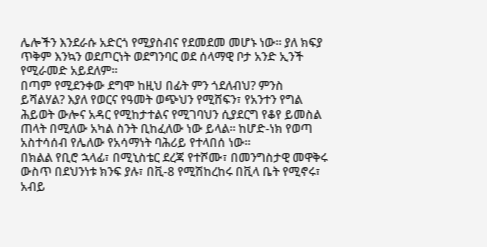ሌሎችን እንደራሱ አድርጎ የሚያስብና የደመደመ መሆኑ ነው። ያለ ክፍያ ጥቅም እንኳን ወደጦርነት ወደግንባር ወደ ሰላማዊ ቦታ አንድ ኢንች የሚራመድ አይደለም።
በጣም የሚደንቀው ደግሞ ከዚህ በፊት ምን ጎደለብህ? ምንስ ይሻልሃል? እያለ የወርና የዓመት ወጭህን የሚሸፍን፣ የአንተን የግል ሕይወት ውሎና አዳር የሚከታተልና የሚገባህን ሲያደርግ የቆየ ይመስል ጠላት በሚለው አካል ስንት ቢከፈለው ነው ይላል። ከሆድ-ነክ የወጣ አስተሳሰብ የሌለው የአሳማነት ባሕሪይ የተላበሰ ነው።
በክልል የቢሮ ኋላፊ፣ በሚኒስቴር ደረጃ የተሾሙ፣ በመንግስታዊ መዋቅሩ ውስጥ በደህንነቱ ክንፍ ያሉ፣ በቪ-8 የሚሽከረከሩ በቪላ ቤት የሚኖሩ፣ አብይ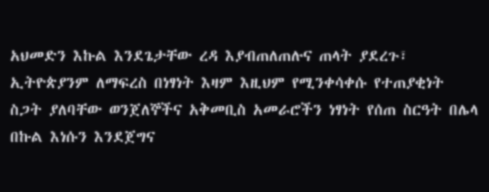አህመድን እኩል እንደጌታቸው ረዳ እያብጠለጠሉና ጠላት ያደረጉ፣ ኢትዮጵያንም ለማፍረስ በነፃነት እዛም እዚህም የሚንቀሳቀሱ የተጠያቂነት ስጋት ያለባቸው ወንጀለኞችና አቅመቢስ አመራሮችን ነፃነት የሰጠ ስርዓት በሌላ በኩል እነሱን እንደጀግና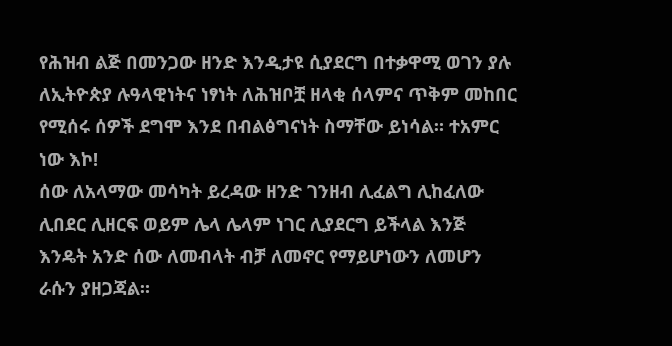የሕዝብ ልጅ በመንጋው ዘንድ እንዲታዩ ሲያደርግ በተቃዋሚ ወገን ያሉ ለኢትዮጵያ ሉዓላዊነትና ነፃነት ለሕዝቦቿ ዘላቂ ሰላምና ጥቅም መከበር የሚሰሩ ሰዎች ደግሞ እንደ በብልፅግናነት ስማቸው ይነሳል። ተአምር ነው እኮ!
ሰው ለአላማው መሳካት ይረዳው ዘንድ ገንዘብ ሊፈልግ ሊከፈለው ሊበደር ሊዘርፍ ወይም ሌላ ሌላም ነገር ሊያደርግ ይችላል እንጅ እንዴት አንድ ሰው ለመብላት ብቻ ለመኖር የማይሆነውን ለመሆን ራሱን ያዘጋጃል።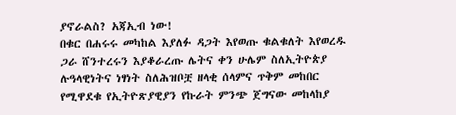ያኖራልስ? አጃኢብ ነው!
በቁር በሐሩሩ መካከል እያለፉ ዳጋት እየወጡ ቁልቁለት እየወረዱ ጋራ ሸንተረሩን እያቆራረጡ ሌትና ቀን ሁሌም ስለኢትዮጵያ ሉዓላዊነትና ነፃነት ስለሕዝቦቿ ዘላቂ ሰላምና ጥቅም መከበር የሚዋደቁ የኢትዮጽያዊያን የኩራት ምንጭ ጀግናው መከላከያ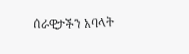ሰራዊታችን አባላት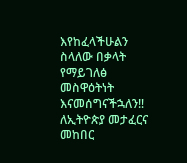እየከፈላችሁልን ስላለው በቃላት የማይገለፅ መስዋዕትነት እናመሰግናችኋለን‼
ለኢትዮጵያ መታፈርና መከበር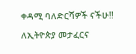ቀዳሚ ባለድርሻዎች ናችሁ‼
ለኢትዮጵያ መታፈርና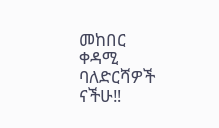መከበር ቀዳሚ ባለድርሻዎች ናችሁ‼